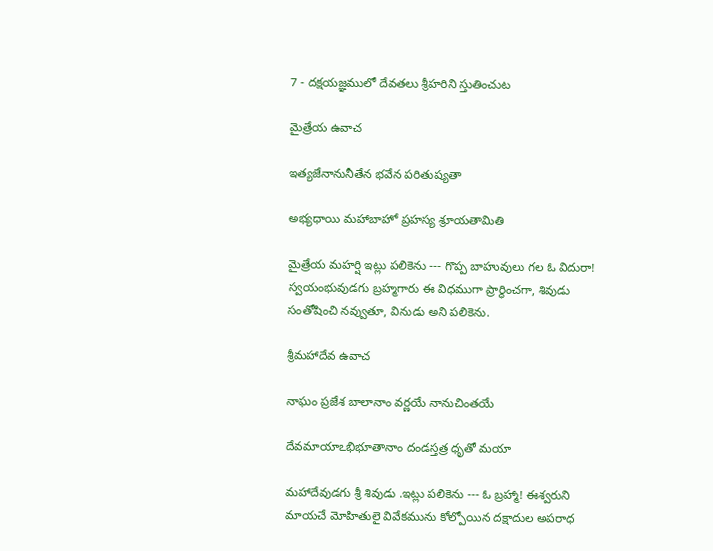7 - దక్షయజ్ఞములో దేవతలు శ్రీహరిని స్తుతించుట

మైత్రేయ ఉవాచ

ఇత్యజేనానునీతేన భవేన పరితుష్యతా

అభ్యధాయి మహాబాహో ప్రహస్య శ్రూయతామితి

మైత్రేయ మహర్షి ఇట్లు పలికెను --- గొప్ప బాహువులు గల ఓ విదురా! స్వయంభువుడగు బ్రహ్మగారు ఈ విధముగా ప్రార్థించగా, శివుడు సంతోషించి నవ్వుతూ, వినుడు అని పలికెను.

శ్రీమహాదేవ ఉవాచ

నాఘం ప్రజేశ బాలానాం వర్ణయే నానుచింతయే

దేవమాయాఽభిభూతానాం దండస్తత్ర ధృతో మయా

మహాదేవుడగు శ్రీ శివుడు .ఇట్లు పలికెను --- ఓ బ్రహ్మా! ఈశ్వరుని మాయచే మోహితులై వివేకమును కోల్పోయిన దక్షాదుల అపరాధ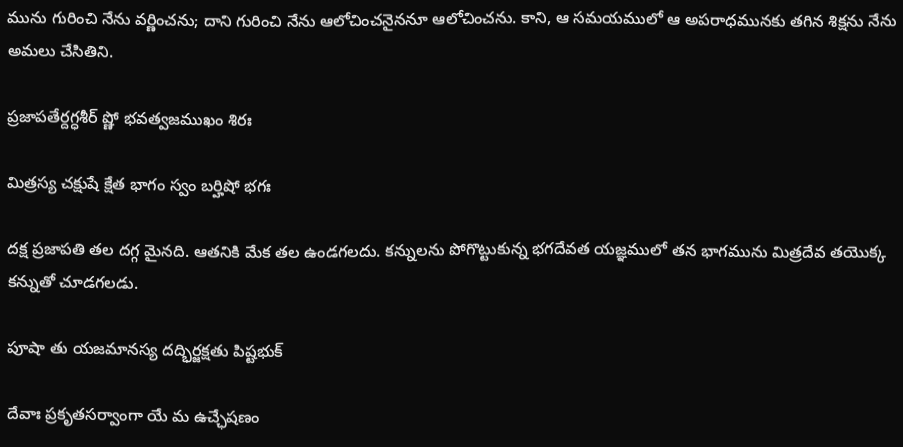మును గురించి నేను వర్ణించను; దాని గురించి నేను ఆలోచించనైననూ ఆలోచించను. కాని, ఆ సమయములో ఆ అపరాధమునకు తగిన శిక్షను నేను అమలు చేసితిని.

ప్రజాపతేర్దగ్ధశీర్ ష్ణో భవత్వజముఖం శిరః

మిత్రస్య చక్షుషే క్షేత భాగం స్వం బర్హిషో భగః

దక్ష ప్రజాపతి తల దగ్గ మైనది. ఆతనికి మేక తల ఉండగలదు. కన్నులను పోగొట్టుకున్న భగదేవత యజ్ఞములో తన భాగమును మిత్రదేవ తయొక్క కన్నుతో చూడగలడు.

పూషా తు యజమానస్య దద్భిర్జక్షతు పిష్టభుక్

దేవాః ప్రకృతసర్వాంగా యే మ ఉచ్ఛేషణం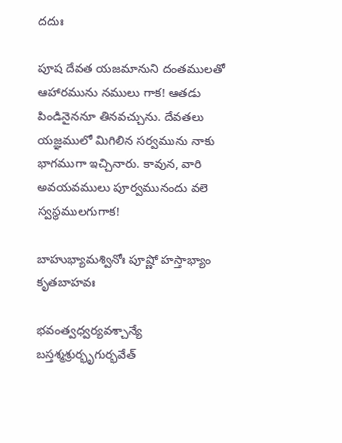దదుః

పూష దేవత యజమానుని దంతములతో ఆహారమును నములు గాక! ఆతడు పిండినైననూ తినవచ్చును. దేవతలు యజ్ఞములో మిగిలిన సర్వమును నాకు భాగముగా ఇచ్చినారు. కావున, వారి అవయవములు పూర్వమునందు వలె స్వస్థములగుగాక!

బాహుభ్యామశ్వినోః పూష్ణో హస్తాభ్యాం కృతబాహవః

భవంత్వధ్వర్యవశ్చాన్యే బస్తశ్మశ్రుర్భృగుర్భవేత్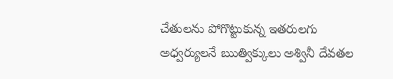చేతులను పోగొట్టుకున్న ఇతరులగు అధ్వర్యులనే ఋత్విక్కులు అశ్వినీ దేవతల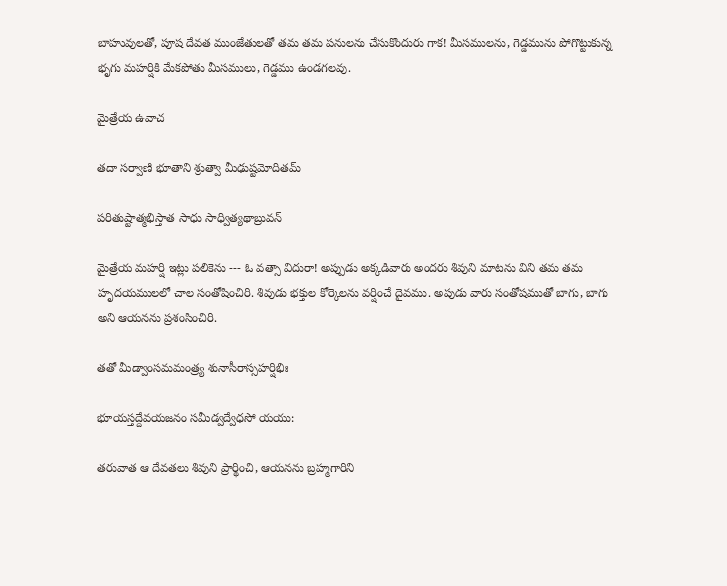బాహువులతో, పూష దేవత ముంజేతులతో తమ తమ పనులను చేసుకొందురు గాక! మీసములను, గెడ్డమును పోగొట్టుకున్న భృగు మహర్షికి మేకపోతు మీసములు, గెడ్డము ఉండగలవు.

మైత్రేయ ఉవాచ

తదా సర్వాణి భూతాని శ్రుత్వా మీఢుష్టమోదితమ్

పరితుష్టాత్మభిస్తాత సాధు సాధ్విత్యథాబ్రువన్

మైత్రేయ మహర్షి ఇట్లు పలికెను --- ఓ వత్సా విదురా! అప్పుడు అక్కడివారు అందరు శివుని మాటను విని తమ తమ హృదయములలో చాల సంతోషించిరి. శివుడు భక్తుల కోర్కెలను వర్షించే దైవము. అపుడు వారు సంతోషముతో బాగు, బాగు అని ఆయనను ప్రశంసించిరి.

తతో మీడ్వాంసమమంత్ర్య శునాసీరాస్సహర్షిభిః

భూయస్తద్దేవయజనం సమీడ్వద్వేధసో యయు:

తరువాత ఆ దేవతలు శివుని ప్రార్థించి, ఆయనను బ్రహ్మగారిని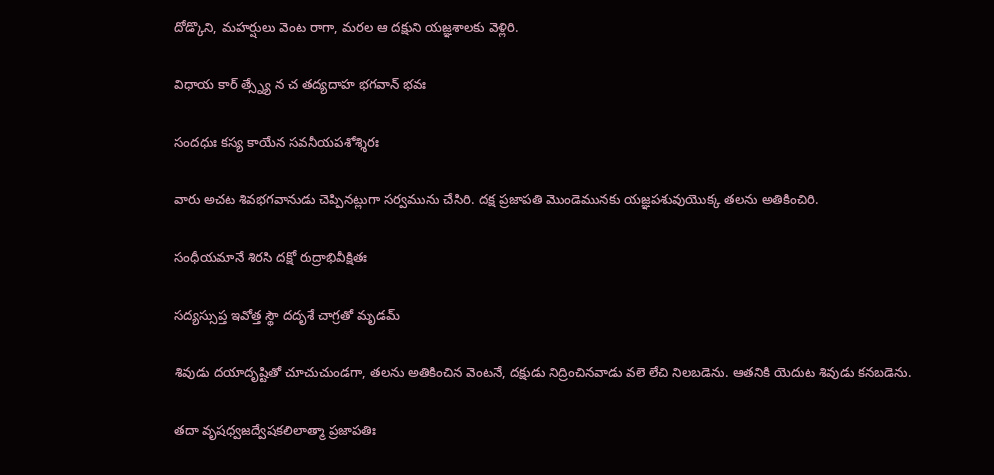దోడ్కొని, మహర్షులు వెంట రాగా, మరల ఆ దక్షుని యజ్ఞశాలకు వెళ్లిరి.

విధాయ కార్ త్స్న్యే న చ తద్యదాహ భగవాన్ భవః

సందధుః కస్య కాయేన సవనీయపశోశ్శిరః

వారు అచట శివభగవానుడు చెప్పినట్లుగా సర్వమును చేసిరి. దక్ష ప్రజాపతి మొండెమునకు యజ్ఞపశువుయొక్క తలను అతికించిరి.

సంధీయమానే శిరసి దక్షో రుద్రాభివీక్షితః

సద్యస్సుప్త ఇవోత్త స్థౌ దదృశే చాగ్రతో మృడమ్

శివుడు దయాదృష్టితో చూచుచుండగా, తలను అతికించిన వెంటనే, దక్షుడు నిద్రించినవాడు వలె లేచి నిలబడెను. ఆతనికి యెదుట శివుడు కనబడెను.

తదా వృషధ్వజద్వేషకలిలాత్మా ప్రజాపతిః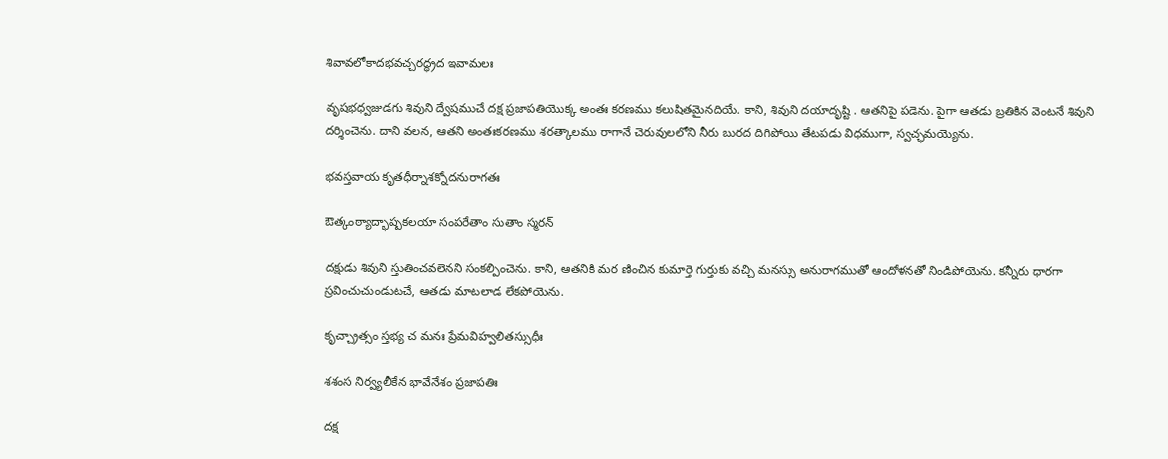శివావలోకాదభవచ్చరద్ధ్రద ఇవామలః

వృషభధ్వజుడగు శివుని ద్వేషముచే దక్ష ప్రజాపతియొక్క అంతః కరణము కలుషితమైనదియే. కాని, శివుని దయాదృష్టి . ఆతనిపై పడెను. పైగా ఆతడు బ్రతికిన వెంటనే శివుని దర్శించెను. దాని వలన, ఆతని అంతఃకరణము శరత్కాలము రాగానే చెరువులలోని నీరు బురద దిగిపోయి తేటపడు విధముగా, స్వచ్ఛమయ్యెను.

భవస్తవాయ కృతధీర్నాశక్నోదనురాగతః

ఔత్కంఠ్యాద్భాష్పకలయా సంపరేతాం సుతాం స్మరన్

దక్షుడు శివుని స్తుతించవలెనని సంకల్పించెను. కాని, ఆతనికి మర ణించిన కుమార్తె గుర్తుకు వచ్చి మనస్సు అనురాగముతో ఆందోళనతో నిండిపోయెను. కన్నీరు ధారగా స్రవించుచుండుటచే, ఆతడు మాటలాడ లేకపోయెను.

కృచ్చ్రాత్సం స్తభ్య చ మనః ప్రేమవిహ్వలితస్సుధీః

శశంస నిర్వ్యలీకేన భావేనేశం ప్రజాపతిః

దక్ష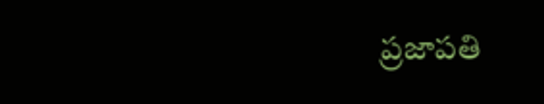ప్రజాపతి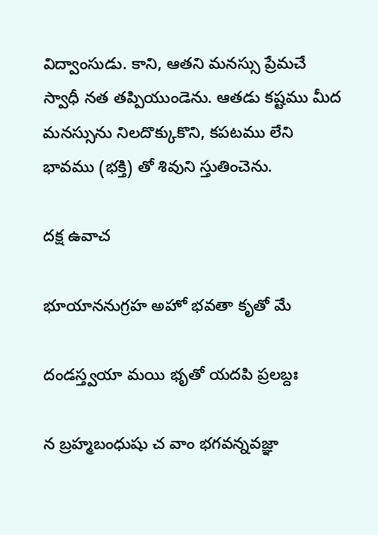విద్వాంసుడు. కాని, ఆతని మనస్సు ప్రేమచే స్వాధీ నత తప్పియుండెను. ఆతడు కష్టము మీద మనస్సును నిలదొక్కుకొని, కపటము లేని భావము (భక్తి) తో శివుని స్తుతించెను.

దక్ష ఉవాచ

భూయాననుగ్రహ అహో భవతా కృతో మే

దండస్త్వయా మయి భృతో యదపి ప్రలబ్దః

న బ్రహ్మబంధుషు చ వాం భగవన్నవజ్ఞా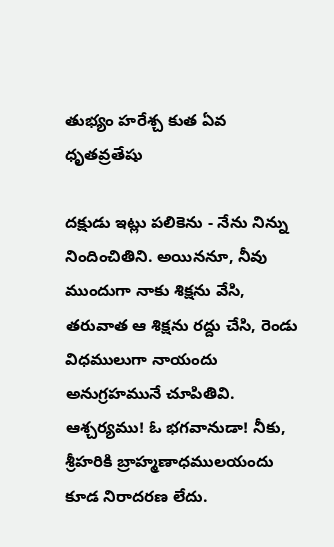తుభ్యం హరేశ్చ కుత ఏవ ధృతవ్రతేషు

దక్షుడు ఇట్లు పలికెను - నేను నిన్ను నిందించితిని. అయిననూ, నీవు ముందుగా నాకు శిక్షను వేసి, తరువాత ఆ శిక్షను రద్దు చేసి, రెండు విధములుగా నాయందు అనుగ్రహమునే చూపితివి. ఆశ్చర్యము! ఓ భగవానుడా! నీకు, శ్రీహరికి బ్రాహ్మణాధములయందు కూడ నిరాదరణ లేదు.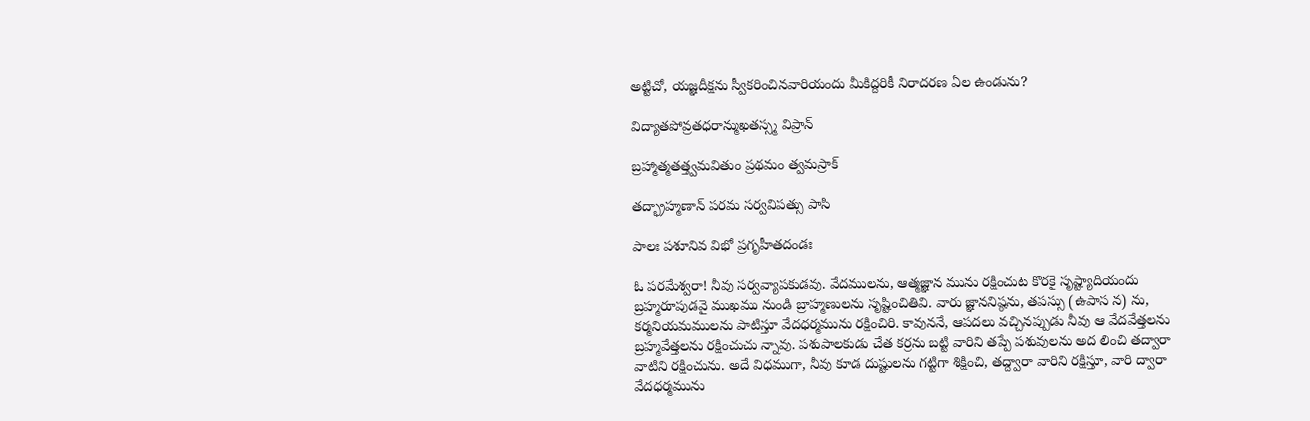అట్టిచో, యజ్ఞదీక్షను స్వీకరించినవారియందు మీకిద్దరికీ నిరాదరణ ఏల ఉండును?

విద్యాతపోవ్రతధరాన్ముఖతస్స్మ విప్రాన్

బ్రహ్మాత్మతత్త్వమవితుం ప్రథమం త్వమస్రాక్

తద్భ్రాహ్మణాన్ పరమ సర్వవిపత్సు పాసి

పాలః పశూనివ విభో ప్రగృహీతదండః

ఓ పరమేశ్వరా! నీవు సర్వవ్యాపకుడవు. వేదములను, ఆత్మజ్ఞాన మును రక్షించుట కొరకై సృష్ట్యాదియందు బ్రహ్మరూపుడవై ముఖము నుండి బ్రాహ్మణులను సృష్టించితివి. వారు జ్ఞాననిష్ఠను, తపస్సు (ఉపాస న) ను, కర్మనియమములను పాటిస్తూ వేదధర్మమును రక్షించిరి. కావుననే, ఆపదలు వచ్చినప్పుడు నీవు ఆ వేదవేత్తలను బ్రహ్మవేత్తలను రక్షించుచు న్నావు. పశుపాలకుడు చేత కర్రను బట్టి వారిని తప్పే పశువులను అద లించి తద్వారా వాటిని రక్షించును. అదే విధముగా, నీవు కూడ దుష్టులను గట్టిగా శిక్షించి, తద్ద్వారా వారిని రక్షిస్తూ, వారి ద్వారా వేదధర్మమును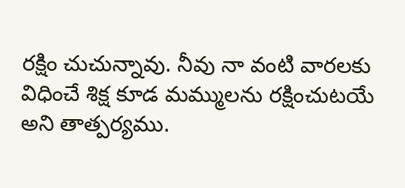రక్షిం చుచున్నావు. నీవు నా వంటి వారలకు విధించే శిక్ష కూడ మమ్ములను రక్షించుటయే అని తాత్పర్యము.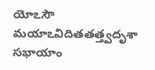యోఽసౌ మయాఽవిదితతత్త్వదృశా సభాయాం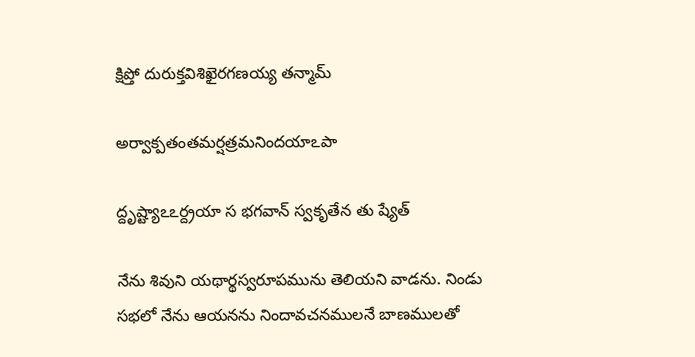క్షిప్తో దురుక్తవిశిఖైరగణయ్య తన్మామ్

అర్వాక్పతంతమర్షత్రమనిందయాఽపా

ద్దృష్ట్యాఽఽర్ద్రయా స భగవాన్ స్వకృతేన తు ష్యేత్

నేను శివుని యథార్థస్వరూపమును తెలియని వాడను. నిండు సభలో నేను ఆయనను నిందావచనములనే బాణములతో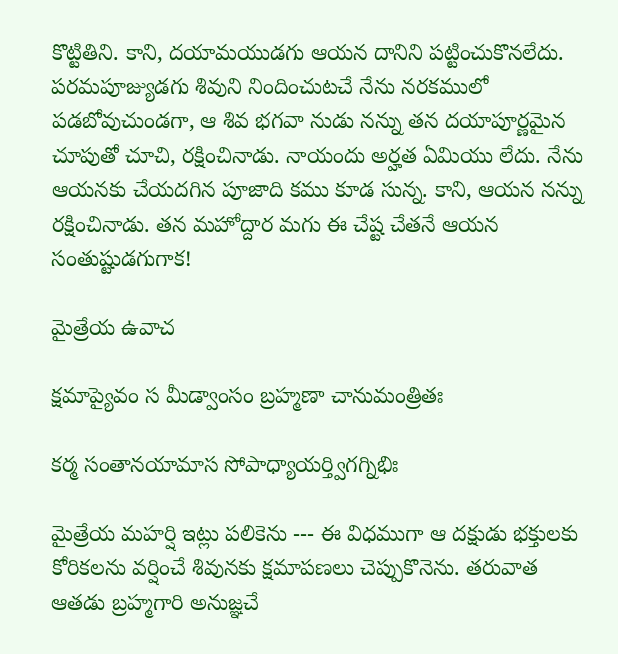కొట్టితిని. కాని, దయామయుడగు ఆయన దానిని పట్టించుకొనలేదు. పరమపూజ్యుడగు శివుని నిందించుటచే నేను నరకములో పడబోవుచుండగా, ఆ శివ భగవా నుడు నన్ను తన దయాపూర్ణమైన చూపుతో చూచి, రక్షించినాడు. నాయందు అర్హత ఏమియు లేదు. నేను ఆయనకు చేయదగిన పూజాది కము కూడ సున్న. కాని, ఆయన నన్ను రక్షించినాడు. తన మహోద్దార మగు ఈ చేష్ట చేతనే ఆయన సంతుష్టుడగుగాక!

మైత్రేయ ఉవాచ

క్షమాప్యైవం స మీడ్వాంసం బ్రహ్మణా చానుమంత్రితః

కర్మ సంతానయామాస సోపాధ్యాయర్త్విగగ్నిభిః

మైత్రేయ మహర్షి ఇట్లు పలికెను --- ఈ విధముగా ఆ దక్షుడు భక్తులకు కోరికలను వర్షించే శివునకు క్షమాపణలు చెప్పుకొనెను. తరువాత ఆతడు బ్రహ్మగారి అనుజ్ఞచే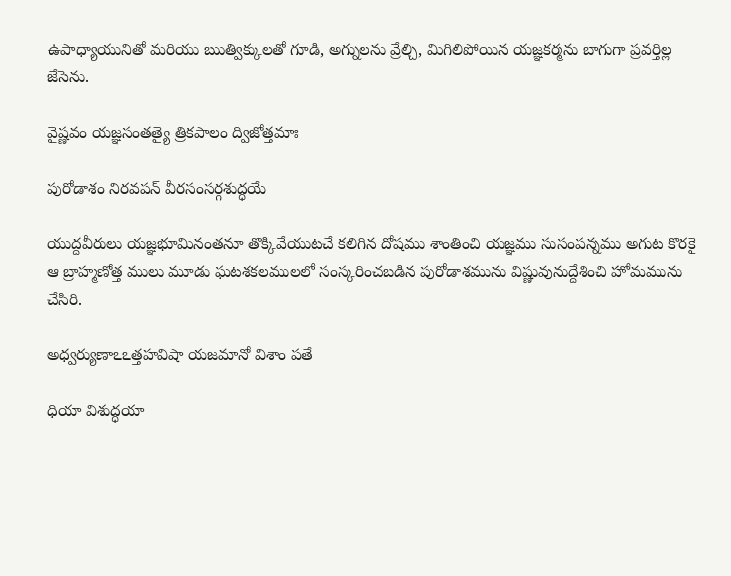ఉపాధ్యాయునితో మరియు ఋత్విక్కులతో గూడి, అగ్నులను వ్రేల్చి, మిగిలిపోయిన యజ్ఞకర్మను బాగుగా ప్రవర్తిల్ల జేసెను.

వైష్ణవం యజ్ఞసంతత్యై త్రికపాలం ద్విజోత్తమాః

పురోడాశం నిరవపన్ వీరసంసర్గశుద్ధయే

యుద్దవీరులు యజ్ఞభూమినంతనూ తొక్కివేయుటచే కలిగిన దోషము శాంతించి యజ్ఞము సుసంపన్నము అగుట కొరకై ఆ బ్రాహ్మణోత్త ములు మూడు ఘటశకలములలో సంస్కరించబడిన పురోడాశమును విష్ణువునుద్దేశించి హోమమును చేసిరి.

అధ్వర్యుణాఽఽత్తహవిషా యజమానో విశాం పతే

ధియా విశుద్ధయా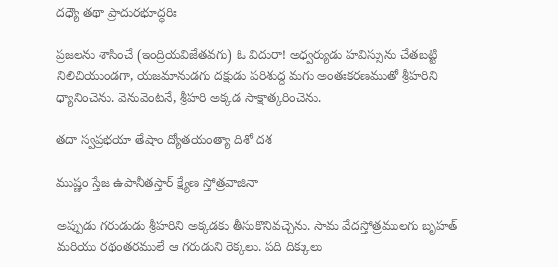దధ్యౌ తథా ప్రాదురభూద్ధరిః

ప్రజలను శాసించే (ఇంద్రియవిజేతవగు) ఓ విదురా! అధ్వర్యుడు హవిస్సును చేతబట్టి నిలిచియుండగా, యజమానుడగు దక్షుడు పరిశుద్ద మగు అంతఃకరణముతో శ్రీహరిని ధ్యానించెను. వెనువెంటనే, శ్రీహరి అక్కడ సాక్షాత్కరించెను.

తదా స్వప్రభయా తేషాం ద్యోతయంత్యా దిశో దశ

ముష్ణం స్తేజ ఉపానీతస్తార్ క్ష్యేణ స్తోత్రవాజినా

అప్పుడు గరుడుడు శ్రీహరిని అక్కడకు తీసుకొనివచ్చెను. సామ వేదస్తోత్రములగు బృహత్ మరియు రథంతరములే ఆ గరుడుని రెక్కలు. పది దిక్కులు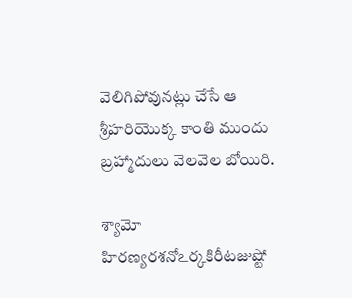వెలిగిపోవునట్లు చేసే ఆ శ్రీహరియొక్క కాంతి ముందు బ్రహ్మాదులు వెలవెల బోయిరి.

శ్యామో హిరణ్యరశనోఽర్కకిరీటజుష్టో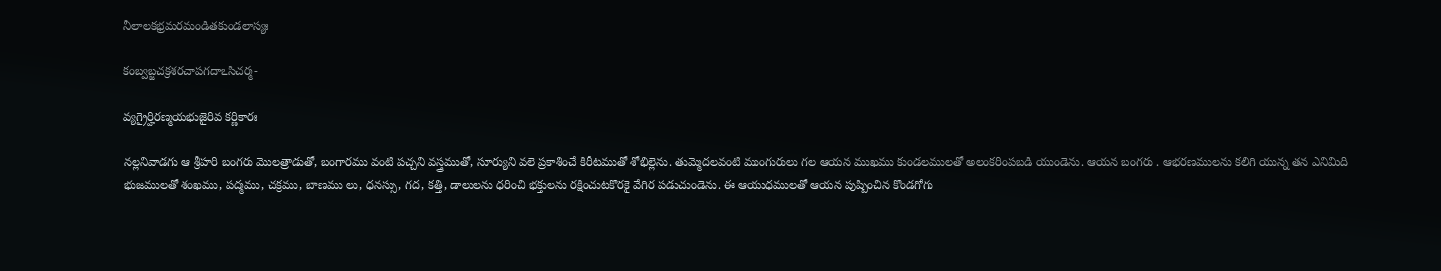నీలాలకభ్రమరమండితకుండలాస్యః

కంబ్వబ్జచక్రశరచాపగదాఽసిచర్మ-

వ్యగ్రైర్హిరణ్మయభుజైరివ కర్ణికారః

నల్లనివాడగు ఆ శ్రీహరి బంగరు మొలత్రాడుతో, బంగారము వంటి పచ్చని వస్త్రముతో, సూర్యుని వలె ప్రకాశించే కిరీటముతో శోభిల్లెను. తుమ్మెదలవంటి ముంగురులు గల ఆయన ముఖము కుండలములతో అలంకరింపబడి యుండెను. ఆయన బంగరు . ఆభరణములను కలిగి యున్న తన ఎనిమిది భుజములతో శంఖము, పద్మము, చక్రము, బాణము లు, ధనస్సు, గద, కత్తి, డాలులను ధరించి భక్తులను రక్షించుటకొరకై వేగిర పడుచుండెను. ఈ ఆయుధములతో ఆయన పుష్పించిన కొండగోగు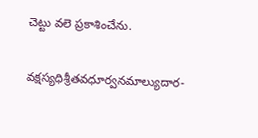చెట్టు వలె ప్రకాశించేను.

వక్షస్యధిశ్రీతవధూర్వనమాల్యుదార-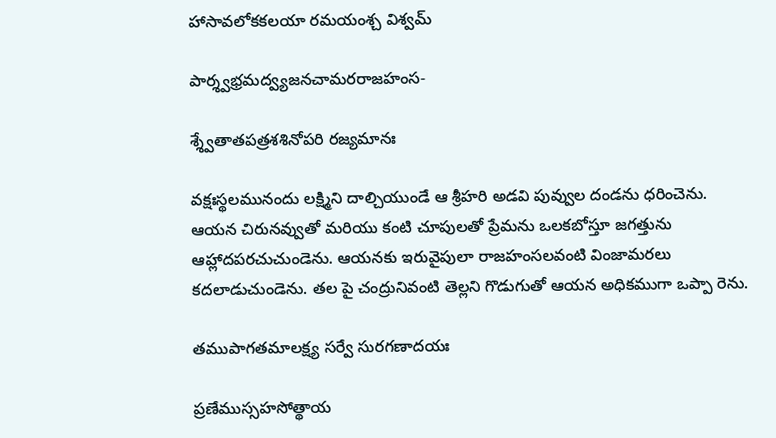హాసావలోకకలయా రమయంశ్చ విశ్వమ్

పార్శ్వభ్రమద్వ్యజనచామరరాజహంస-

శ్శ్వేతాతపత్రశశినోపరి రజ్యమానః

వక్షఃస్థలమునందు లక్ష్మిని దాల్చియుండే ఆ శ్రీహరి అడవి పువ్వుల దండను ధరించెను. ఆయన చిరునవ్వుతో మరియు కంటి చూపులతో ప్రేమను ఒలకబోస్తూ జగత్తును ఆహ్లాదపరచుచుండెను. ఆయనకు ఇరువైపులా రాజహంసలవంటి వింజామరలు కదలాడుచుండెను. తల పై చంద్రునివంటి తెల్లని గొడుగుతో ఆయన అధికముగా ఒప్పా రెను.

తముపాగతమాలక్ష్య సర్వే సురగణాదయః

ప్రణేముస్సహసోత్థాయ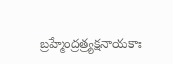బ్రహ్మేంద్రత్ర్యక్షనాయకాః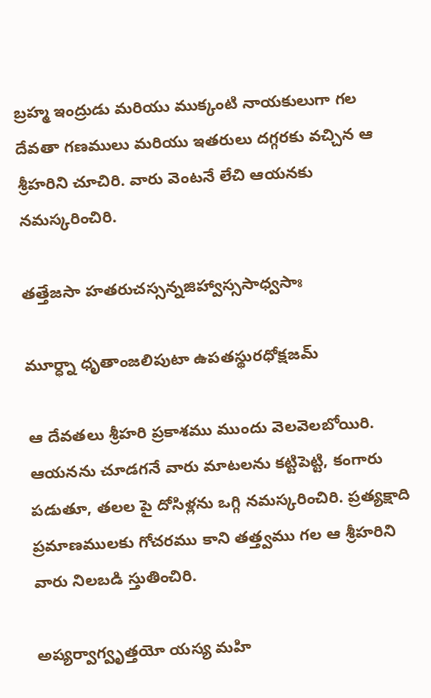బ్రహ్మ ఇంద్రుడు మరియు ముక్కంటి నాయకులుగా గల దేవతా గణములు మరియు ఇతరులు దగ్గరకు వచ్చిన ఆ శ్రీహరిని చూచిరి. వారు వెంటనే లేచి ఆయనకు నమస్కరించిరి.

తత్తేజసా హతరుచస్సన్నజిహ్వాస్ససాధ్వసాః

మూర్ధ్నా ధృతాంజలిపుటా ఉపతస్థురధోక్షజమ్

ఆ దేవతలు శ్రీహరి ప్రకాశము ముందు వెలవెలబోయిరి. ఆయనను చూడగనే వారు మాటలను కట్టిపెట్టి, కంగారు పడుతూ, తలల పై దోసిళ్లను ఒగ్గి నమస్కరించిరి. ప్రత్యక్షాది ప్రమాణములకు గోచరము కాని తత్త్వము గల ఆ శ్రీహరిని వారు నిలబడి స్తుతించిరి.

అప్యర్వాగ్వృత్తయో యస్య మహి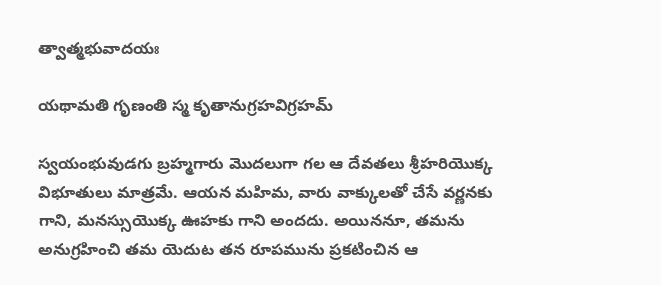త్వాత్మభువాదయః

యథామతి గృణంతి స్మ కృతానుగ్రహవిగ్రహమ్

స్వయంభువుడగు బ్రహ్మగారు మొదలుగా గల ఆ దేవతలు శ్రీహరియొక్క విభూతులు మాత్రమే. ఆయన మహిమ, వారు వాక్కులతో చేసే వర్ణనకు గాని, మనస్సుయొక్క ఊహకు గాని అందదు. అయిననూ, తమను అనుగ్రహించి తమ యెదుట తన రూపమును ప్రకటించిన ఆ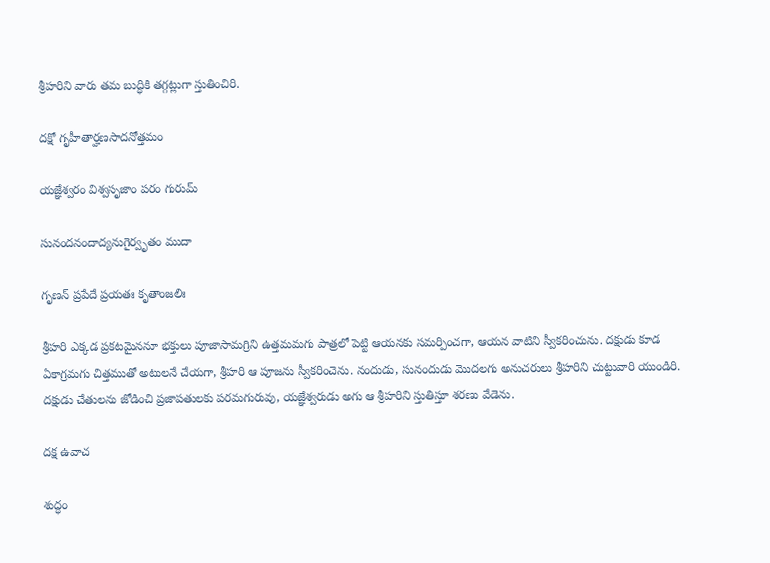శ్రీహరిని వారు తమ బుద్ధికి తగ్గట్లుగా స్తుతించిరి.

దక్షో గృహీతార్హణసాదనోత్తమం

యజ్ఞేశ్వరం విశ్వసృజాం పరం గురుమ్

సునందనందాద్యనుగైర్వృతం ముదా

గృణన్ ప్రపేదే ప్రయతః కృతాంజలిః

శ్రీహరి ఎక్కడ ప్రకటమైననూ భక్తులు పూజాసామగ్రిని ఉత్తమమగు పాత్రలో పెట్టి ఆయనకు సమర్పించగా, ఆయన వాటిని స్వీకరించును. దక్షుడు కూడ ఏకాగ్రమగు చిత్తముతో అటులనే చేయగా, శ్రీహరి ఆ పూజను స్వీకరించెను. నందుడు, సునందుడు మొదలగు అనుచరులు శ్రీహరిని చుట్టువారి యుండిరి. దక్షుడు చేతులను జోడించి ప్రజాపతులకు పరమగురువు, యజ్ఞేశ్వరుడు అగు ఆ శ్రీహరిని స్తుతిస్తూ శరణు వేడెను.

దక్ష ఉవాచ

శుద్ధం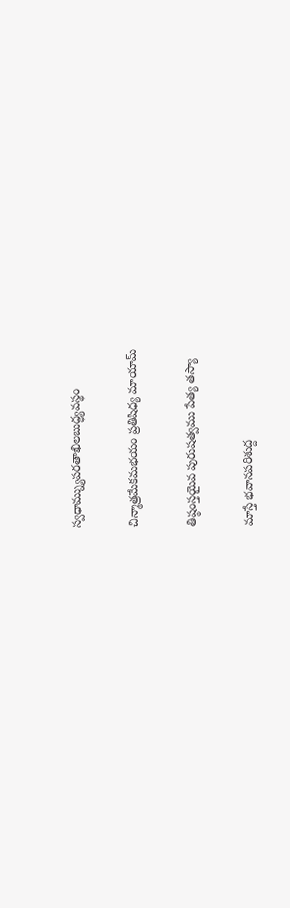స్వధామ్న్యుపరతాఖిలబుద్ధ్యవస్థం

చిన్మాత్రమేకమభయం ప్రతిషిధ్య మాయామ్

తిష్ఠంస్తయైవ పురుషత్వము పేత్య తస్యా

మాస్తే భవానపరిశుద్ద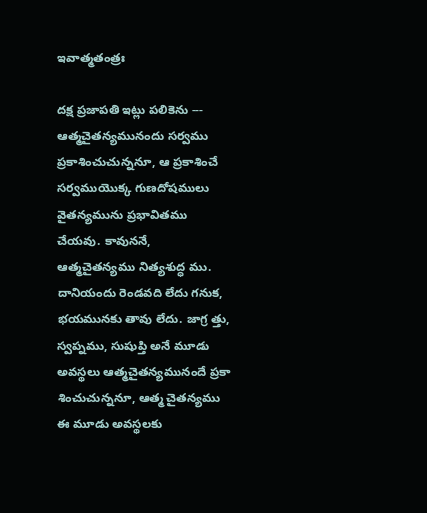ఇవాత్మతంత్రః

దక్ష ప్రజాపతి ఇట్లు పలికెను --- ఆత్మచైతన్యమునందు సర్వము ప్రకాశించుచున్ననూ, ఆ ప్రకాశించే సర్వముయొక్క గుణదోషములు వైతన్యమును ప్రభావితము చేయవు. కావుననే, ఆత్మచైతన్యము నిత్యశుద్ధ ము. దానియందు రెండవది లేదు గనుక, భయమునకు తావు లేదు. జాగ్ర త్తు, స్వప్నము, సుషుప్తి అనే మూడు అవస్థలు ఆత్మచైతన్యమునందే ప్రకా శించుచున్ననూ, ఆత్మ చైతన్యము ఈ మూడు అవస్థలకు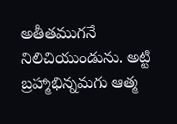అతీతముగనే నిలిచియుండును. అట్టి బ్రహ్మాభిన్నమగు ఆత్మ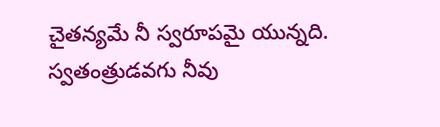చైతన్యమే నీ స్వరూపమై యున్నది. స్వతంత్రుడవగు నీవు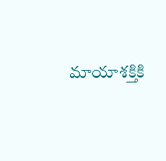మాయాశక్తికి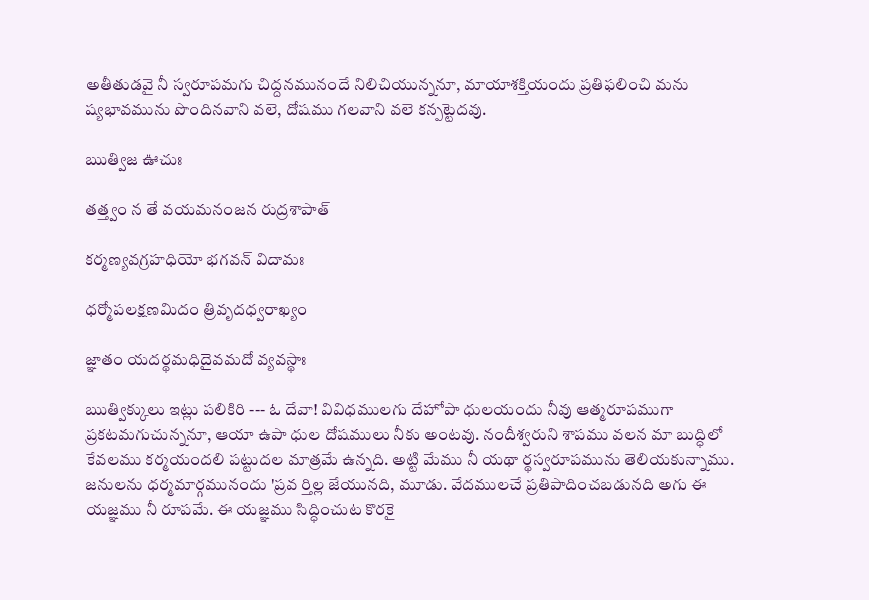అతీతుడవై నీ స్వరూపమగు చిద్దనమునందే నిలిచియున్ననూ, మాయాశక్తియందు ప్రతిఫలించి మను ష్యభావమును పొందినవాని వలె, దోషము గలవాని వలె కన్పట్టెదవు.

ఋత్విజ ఊచుః

తత్త్వం న తే వయమనంజన రుద్రశాపాత్

కర్మణ్యవగ్రహధియో భగవన్ విదామః

ధర్మోపలక్షణమిదం త్రివృదధ్వరాఖ్యం

జ్ఞాతం యదర్థమధిదైవమదో వ్యవస్థాః

ఋత్విక్కులు ఇట్లు పలికిరి --- ఓ దేవా! వివిధములగు దేహోపా ధులయందు నీవు ఆత్మరూపముగా ప్రకటమగుచున్ననూ, ఆయా ఉపా ధుల దోషములు నీకు అంటవు. నందీశ్వరుని శాపము వలన మా బుద్ధిలో కేవలము కర్మయందలి పట్టుదల మాత్రమే ఉన్నది. అట్టి మేము నీ యథా ర్థస్వరూపమును తెలియకున్నాము. జనులను ధర్మమార్గమునందు 'ప్రవ ర్తిల్ల జేయునది, మూడు. వేదములచే ప్రతిపాదించబడునది అగు ఈ యజ్ఞము నీ రూపమే. ఈ యజ్ఞము సిద్ధించుట కొరకై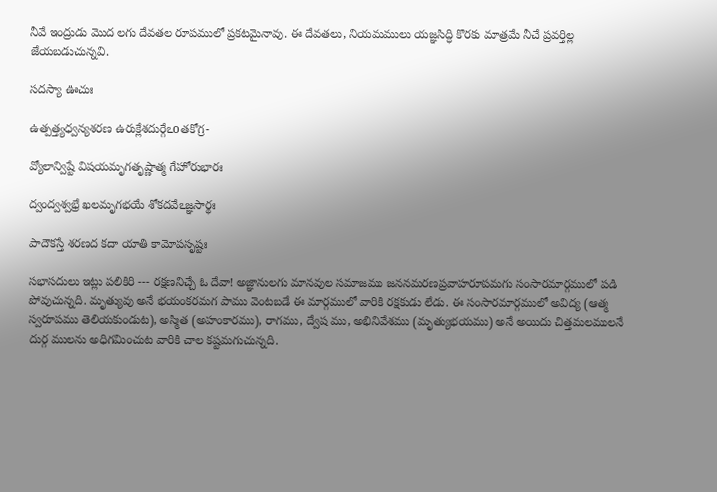నీవే ఇంద్రుడు మొద లగు దేవతల రూపములో ప్రకటమైనావు. ఈ దేవతలు, నియమములు యజ్ఞసిద్ధి కొరకు మాత్రమే నీచే ప్రవర్తిల్ల జేయబడుచున్నవి.

సదస్యా ఊచుః

ఉత్పత్త్యధ్వన్యశరణ ఉరుక్లేశదుర్గేఽoతకోగ్ర-

వ్యోలాన్విష్టే విషయమృగతృష్ణాత్మ గేహోరుభారః

ద్వంద్వశ్వభ్రే ఖలమృగభయే శోకదవేఽజ్ఞసార్థః

పాదౌకస్తే శరణద కదా యాతి కామోపసృష్టః

సభాసదులు ఇట్లు పలికిరి --- రక్షణనిచ్చే ఓ దేవా! అజ్ఞానులగు మానవుల సమాజము జననమరణప్రవాహరూపమగు సంసారమార్గములో పడి పోవుచున్నది. మృత్యువు అనే భయంకరమగ పాము వెంటబడే ఈ మార్గములో వారికి రక్షకుడు లేడు. ఈ సంసారమార్గములో అవిద్య (ఆత్మ స్వరూపము తెలియకుండుట), అస్మిత (అహంకారము), రాగము, ద్వేష ము, అభినివేశము (మృత్యుభయము) అనే అయిదు చిత్తమలములనే దుర్గ ములను అధిగమించుట వారికి చాల కష్టమగుచున్నది.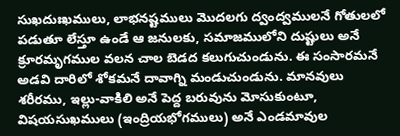సుఖదుఃఖములు, లాభనష్టములు మొదలగు ద్వంద్వములనే గోతులలో పడుతూ లేస్తూ ఉండే ఆ జనులకు, సమాజములోని దుష్టులు అనే క్రూరమృగముల వలన చాల బెడద కలుగుచుండును. ఈ సంసారమనే అడవి దారిలో శోకమనే దావాగ్ని మండుచుండును. మానవులు శరీరము, ఇల్లు-వాకిలి అనే పెద్ద బరువును మోసుకుంటూ, విషయసుఖములు (ఇంద్రియభోగములు) అనే ఎండమావుల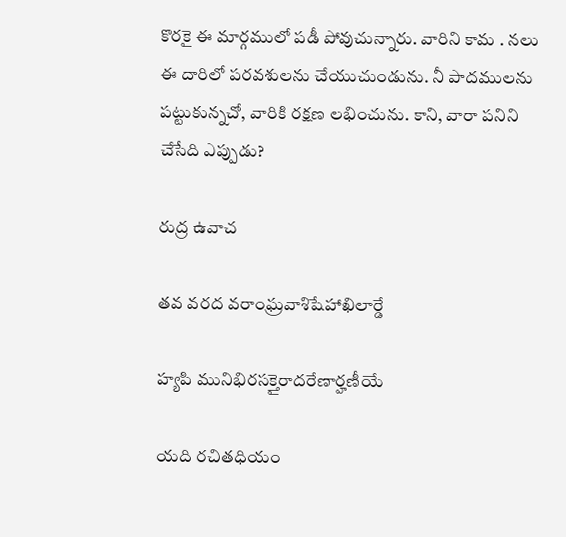కొరకై ఈ మార్గములో పడీ పోవుచున్నారు. వారిని కామ . నలు ఈ దారిలో పరవశులను చేయుచుండును. నీ పాదములను పట్టుకున్నచో, వారికి రక్షణ లభించును. కాని, వారా పనిని చేసేది ఎప్పుడు?

రుద్ర ఉవాచ

తవ వరద వరాంఘ్రవాశిషేహాఖిలార్డే

హ్యపి మునిభిరసక్తైరాదరేణార్హణీయే

యది రచితధియం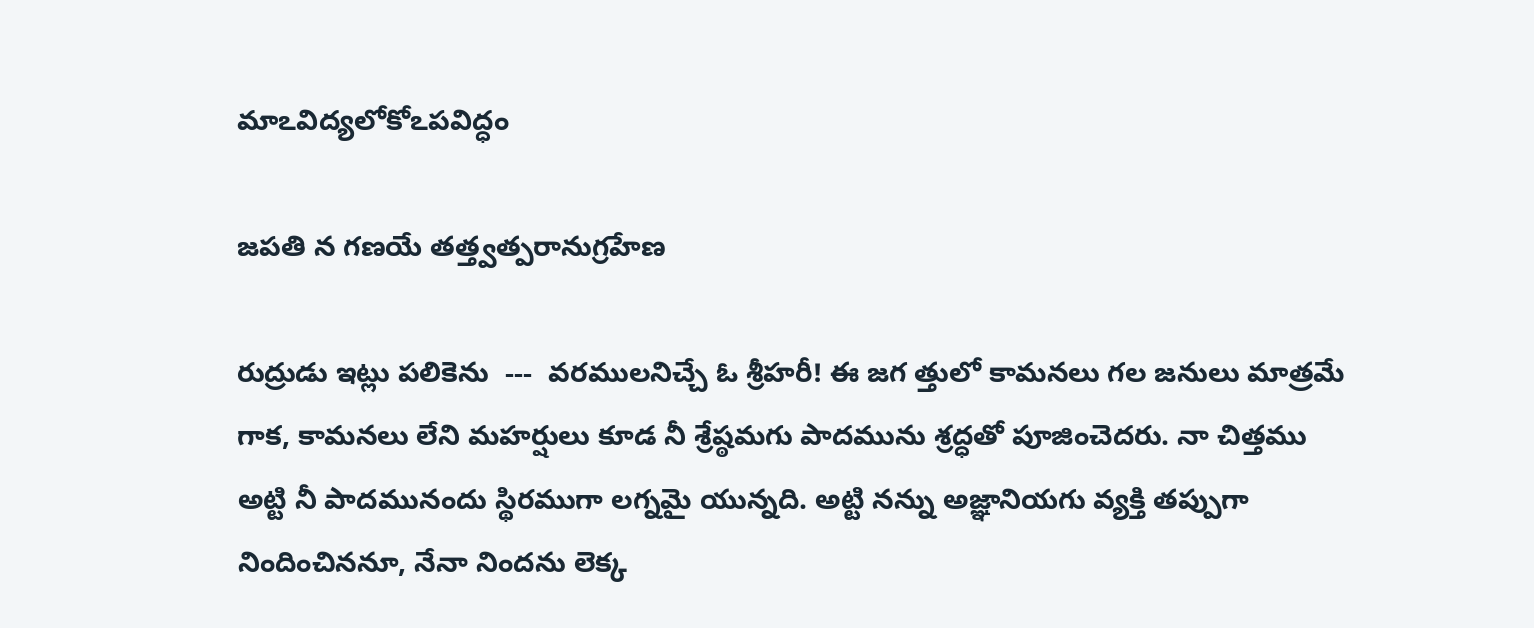మాఽవిద్యలోకోఽపవిద్ధం

జపతి న గణయే తత్త్వత్పరానుగ్రహేణ

రుద్రుడు ఇట్లు పలికెను  ---  వరములనిచ్చే ఓ శ్రీహరీ! ఈ జగ త్తులో కామనలు గల జనులు మాత్రమే గాక, కామనలు లేని మహర్షులు కూడ నీ శ్రేష్ఠమగు పాదమును శ్రద్ధతో పూజించెదరు. నా చిత్తము అట్టి నీ పాదమునందు స్థిరముగా లగ్నమై యున్నది. అట్టి నన్ను అజ్ఞానియగు వ్యక్తి తప్పుగా నిందించిననూ, నేనా నిందను లెక్క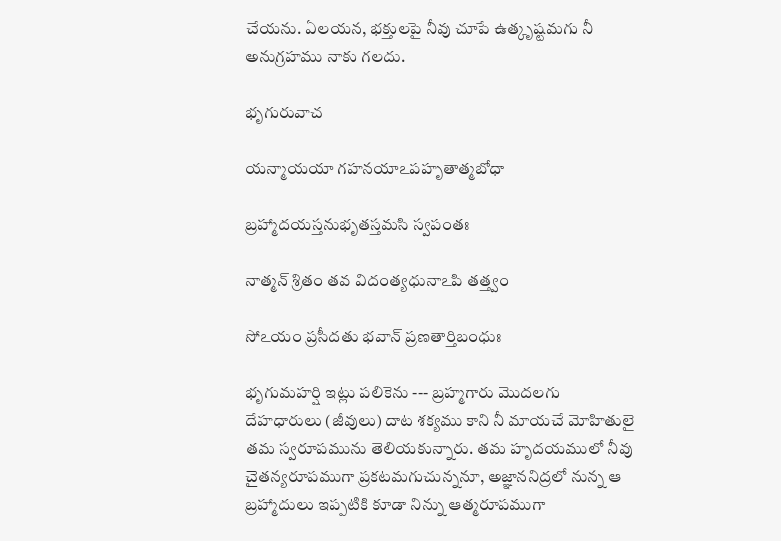చేయను. ఏలయన, భక్తులపై నీవు చూపే ఉత్కృష్టమగు నీ అనుగ్రహము నాకు గలదు.

భృగురువాచ

యన్మాయయా గహనయాఽపహృతాత్మబోధా

బ్రహ్మాదయస్తనుభృతస్తమసి స్వపంతః

నాత్మన్ శ్రితం తవ విదంత్యధునాఽపి తత్త్వం

సోఽయం ప్రసీదతు భవాన్ ప్రణతార్తిబంధుః

భృగుమహర్షి ఇట్లు పలికెను --- బ్రహ్మగారు మొదలగు దేహధారులు (జీవులు) దాట శక్యము కాని నీ మాయచే మోహితులై తమ స్వరూపమును తెలియకున్నారు. తమ హృదయములో నీవు చైతన్యరూపముగా ప్రకటమగుచున్ననూ, అజ్ఞాననిద్రలో నున్న ఆ బ్రహ్మాదులు ఇప్పటికి కూడా నిన్ను ఆత్మరూపముగా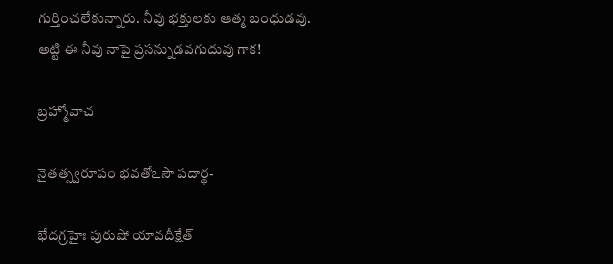గుర్తించలేకున్నారు. నీవు భక్తులకు ఆత్మ బంధుడవు. అట్టి ఈ నీవు నాపై ప్రసన్నుడవగుదువు గాక!

బ్రహ్మోవాచ

నైతత్స్వరూపం భవతోఽసౌ పదార్థ-

భేదగ్రహైః పురుషో యావదీక్షేత్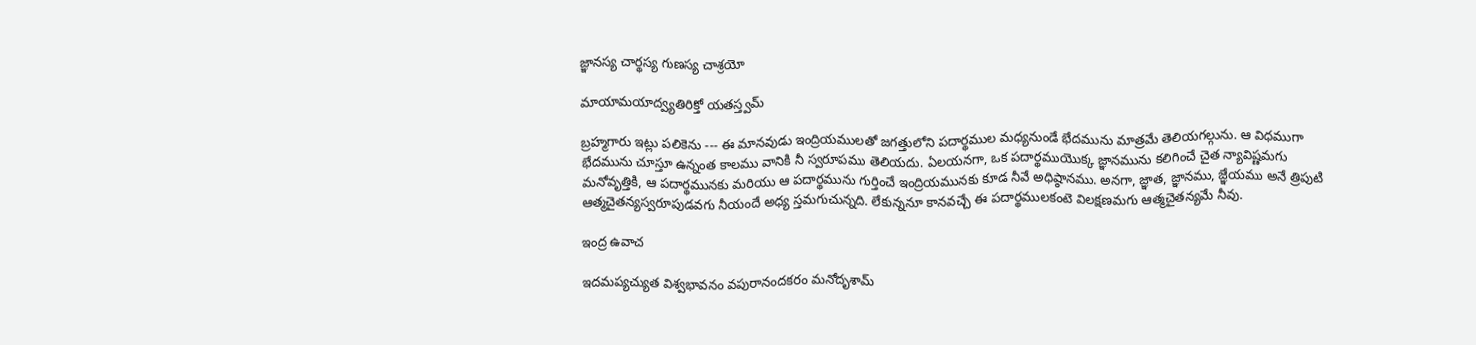జ్ఞానస్య చార్థస్య గుణస్య చాశ్రయో

మాయామయాద్వ్యతిరిక్తో యతస్త్వమ్

బ్రహ్మగారు ఇట్లు పలికెను --- ఈ మానవుడు ఇంద్రియములతో జగత్తులోని పదార్థముల మధ్యనుండే భేదమును మాత్రమే తెలియగల్గును. ఆ విధముగా భేదమును చూస్తూ ఉన్నంత కాలము వానికి నీ స్వరూపము తెలియదు. ఏలయనగా, ఒక పదార్థముయొక్క జ్ఞానమును కలిగించే చైత న్యావిష్ణమగు మనోవృత్తికి, ఆ పదార్థమునకు మరియు ఆ పదార్థమును గుర్తించే ఇంద్రియమునకు కూడ నీవే అధిష్ఠానము. అనగా, జ్ఞాత, జ్ఞానము, జ్ఞేయము అనే త్రిపుటి ఆత్మచైతన్యస్వరూపుడవగు నీయందే అధ్య స్తమగుచున్నది. లేకున్ననూ కానవచ్చే ఈ పదార్థములకంటె విలక్షణమగు ఆత్మచైతన్యమే నీవు.

ఇంద్ర ఉవాచ

ఇదమప్యచ్యుత విశ్వభావనం వపురానందకరం మనోదృశామ్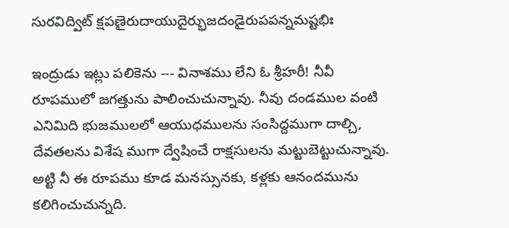సురవిద్విట్ క్షపణైరుదాయుదైర్భుజదండైరుపపన్నమష్టభిః

ఇంద్రుడు ఇట్లు పలికెను --- వినాశము లేని ఓ శ్రీహరీ! నీవీ రూపములో జగత్తును పాలించుచున్నావు. నీవు దండముల వంటి ఎనిమిది భుజములలో ఆయుధములను సంసిద్దముగా దాల్చి, దేవతలను విశేష ముగా ద్వేషించే రాక్షసులను మట్టుబెట్టుచున్నావు. అట్టి నీ ఈ రూపము కూడ మనస్సునకు, కళ్లకు ఆనందమును కలిగించుచున్నది.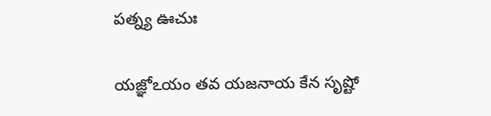పత్న్య ఊచుః

యజ్ఞోఽయం తవ యజనాయ కేన సృష్టో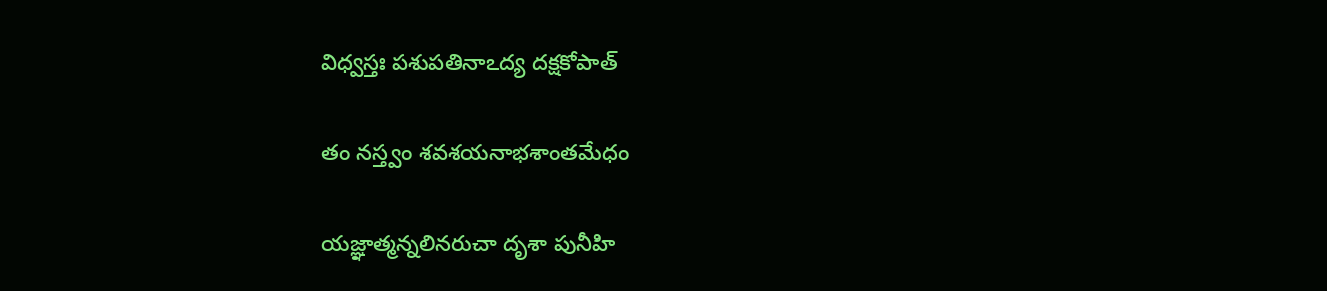విధ్వస్తః పశుపతినాఽద్య దక్షకోపాత్

తం నస్త్వం శవశయనాభశాంతమేధం

యజ్ఞాత్మన్నలినరుచా దృశా పునీహి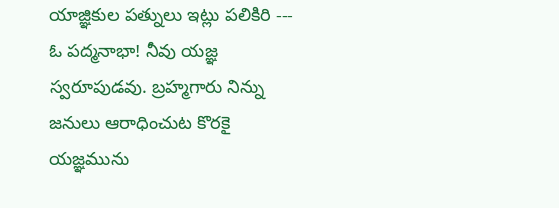యాజ్ఞికుల పత్నులు ఇట్లు పలికిరి --- ఓ పద్మనాభా! నీవు యజ్ఞ స్వరూపుడవు. బ్రహ్మగారు నిన్ను జనులు ఆరాధించుట కొరకై యజ్ఞమును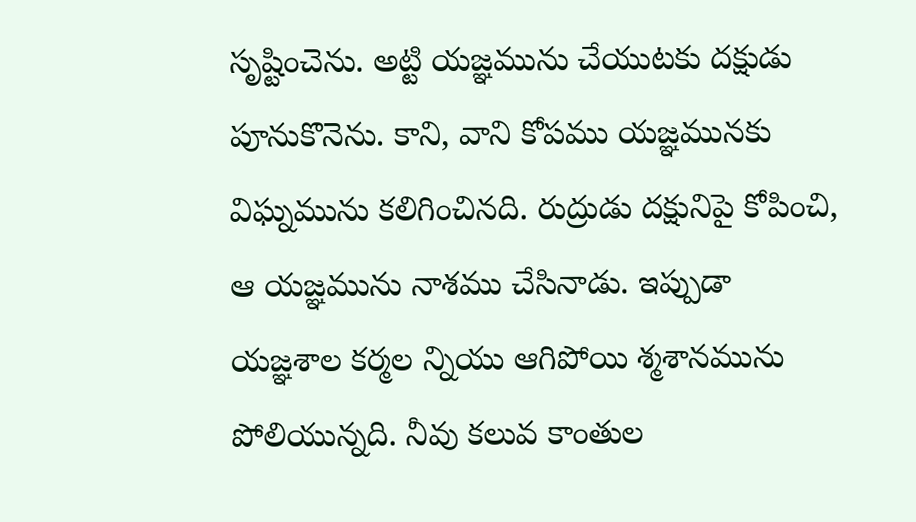సృష్టించెను. అట్టి యజ్ఞమును చేయుటకు దక్షుడు పూనుకొనెను. కాని, వాని కోపము యజ్ఞమునకు విఘ్నమును కలిగించినది. రుద్రుడు దక్షునిపై కోపించి, ఆ యజ్ఞమును నాశము చేసినాడు. ఇప్పుడా యజ్ఞశాల కర్మల న్నియు ఆగిపోయి శ్మశానమును పోలియున్నది. నీవు కలువ కాంతుల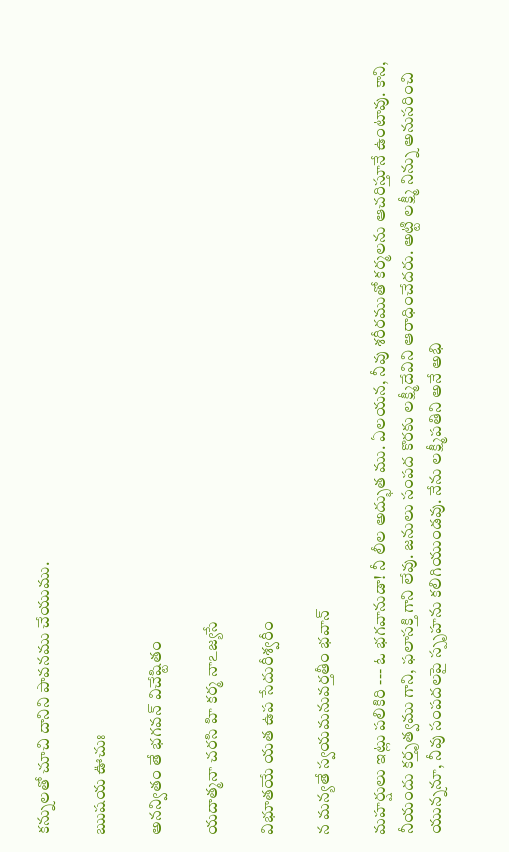కన్నులతో చూచి దానిని పావనము చేయుము.

ఋషయ ఊచుః

అనన్వితం తే భగవన్ విచేష్టితం

యదాత్మనా చరసి హి కర్మ నాఽజ్యసే

విభూతయే యత ఉప సేదురీశ్వరీం

న మన్యతే స్వయమనువర్తతీం భవాన్

మహర్షులు ఇట్లు పలికిరి --- ఓ భగవానుడా! నీ లీల అద్భుత ము. ఏలయన, నీవు శరీరముతో కర్మలను ఆచరిస్తూనే ఉంటావు. కాని, నీయందు కర్తృత్వము గాని, ఫలాసక్తి గాని లేవు. జనులు సంపద కొరకు లక్ష్మీదేవిని ఆరాధించేదరు. అట్టి లక్ష్మీ నిన్ను అనుసరించి యున్ననూ, నీవు సంపదలపై స్పృహను కలిగియుండవు. నేను లక్ష్మీపతిని అనే అభి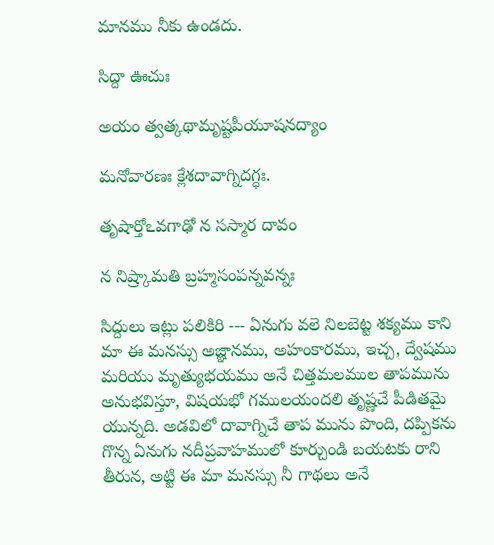మానము నీకు ఉండదు.

సిద్దా ఊచుః

అయం త్వత్కథామృష్టపీయూషనద్యాం

మనోవారణః క్లేశదావాగ్నిదగ్ధః.

తృషార్తోఽవగాఢో న సస్మార దావం

న నిష్ర్కామతి బ్రహ్మసంపన్నవన్నః

సిద్దులు ఇట్లు పలికిరి --- ఏనుగు వలె నిలబెట్ట శక్యము కాని మా ఈ మనస్సు అజ్ఞానము, అహంకారము, ఇచ్చ, ద్వేషము మరియు మృత్యుభయము అనే చిత్తమలముల తాపమును అనుభవిస్తూ, విషయభో గములయందలి తృష్ణచే పీడితమై యున్నది. అడవిలో దావాగ్నిచే తాప మును పొంది, దప్పికను గొన్న ఏనుగు నదీప్రవాహములో కూర్చుండి బయటకు రాని తీరున, అట్టి ఈ మా మనస్సు నీ గాథలు అనే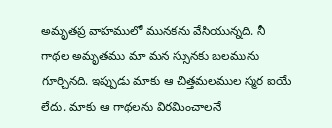అమృతప్ర వాహములో మునకను వేసియున్నది. నీ గాథల అమృతము మా మన స్సునకు బలమును గూర్చినది. ఇప్పుడు మాకు ఆ చిత్తమలముల స్మర ఐయే లేదు. మాకు ఆ గాథలను విరమించాలనే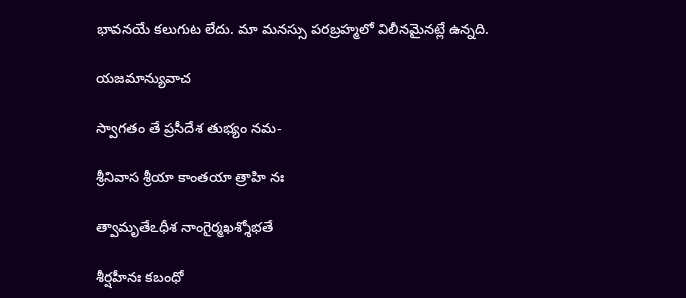భావనయే కలుగుట లేదు. మా మనస్సు పరబ్రహ్మలో విలీనమైనట్లే ఉన్నది.

యజమాన్యువాచ

స్వాగతం తే ప్రసీదేశ తుభ్యం నమ-

శ్రీనివాస శ్రీయా కాంతయా త్రాహి నః

త్వామృతేఽధీశ నాంగైర్మఖశ్శోభతే

శీర్షహీనః కబంధో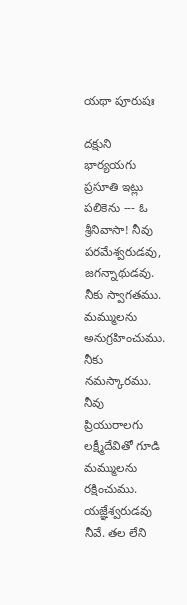యథా పూరుషః

దక్షుని భార్యయగు ప్రసూతి ఇట్లు పలికెను --- ఓ శ్రీనివాసా! నీవు పరమేశ్వరుడవు, జగన్నాథుడవు. నీకు స్వాగతము. మమ్ములను అనుగ్రహించుము. నీకు నమస్కారము. నీవు ప్రియురాలగు లక్ష్మీదేవితో గూడి మమ్ములను రక్షించుము. యజ్ఞేశ్వరుడవు నీవే. తల లేని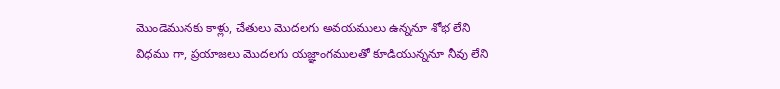మొండెమునకు కాళ్లు, చేతులు మొదలగు అవయములు ఉన్ననూ శోభ లేని విధము గా, ప్రయాజలు మొదలగు యజ్ఞాంగములతో కూడియున్ననూ నీవు లేని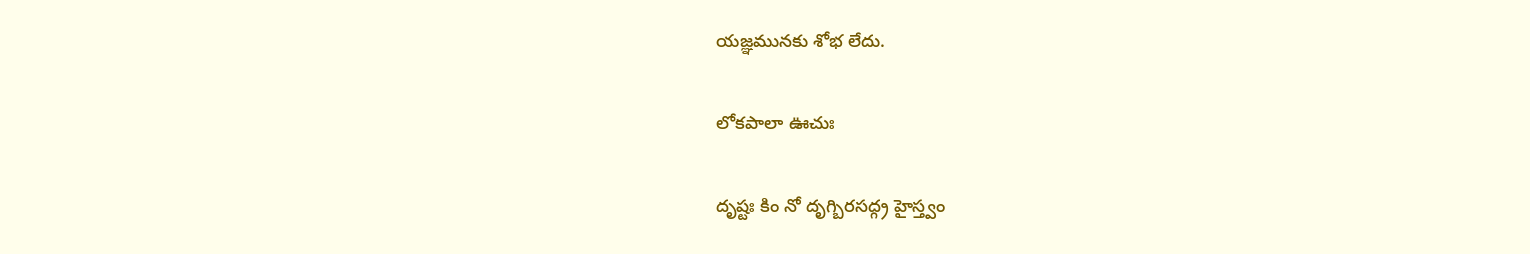యజ్ఞమునకు శోభ లేదు.

లోకపాలా ఊచుః

దృష్టః కిం నో దృగ్బిరసద్గ్ర హైస్త్వం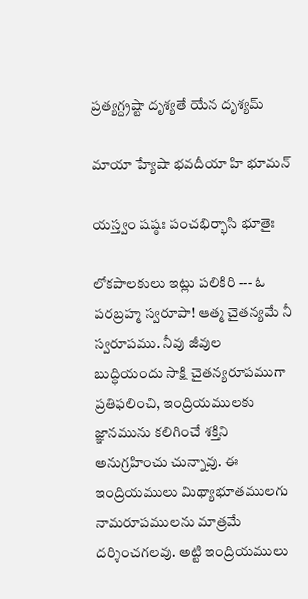ప్రత్యగ్ద్రష్టా దృశ్యతే యేన దృశ్యమ్

మాయా హ్యేషా భవదీయా హి భూమన్

యస్త్వం షష్ఠః పంచభిర్భాసి భూతైః

లోకపాలకులు ఇట్లు పలికిరి --- ఓ పరబ్రహ్మ స్వరూపా! ఆత్మ చైతన్యమే నీ స్వరూపము. నీవు జీవుల బుద్ధియందు సాక్షి చైతన్యరూపముగా ప్రతిఫలించి, ఇంద్రియములకు జ్ఞానమును కలిగించే శక్తిని అనుగ్రహించు చున్నావు. ఈ ఇంద్రియములు మిథ్యాభూతములగు నామరూపములను మాత్రమే దర్శించగలవు. అట్టి ఇంద్రియములు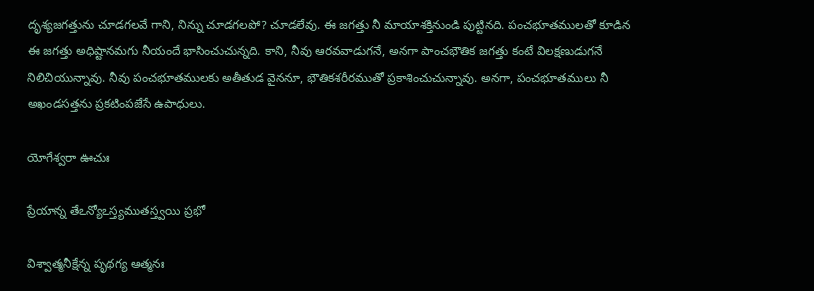దృశ్యజగత్తును చూడగలవే గాని, నిన్ను చూడగలపో? చూడలేవు. ఈ జగత్తు నీ మాయాశక్తినుండి పుట్టినది. పంచభూతములతో కూడిన ఈ జగత్తు అధిష్టానమగు నీయందే భాసించుచున్నది. కాని, నీవు ఆరవవాడుగనే, అనగా పాంచభౌతిక జగత్తు కంటే విలక్షణుడుగనే నిలిచియున్నావు. నీవు పంచభూతములకు అతీతుడ వైననూ, భౌతికశరీరముతో ప్రకాశించుచున్నావు. అనగా, పంచభూతములు నీ అఖండసత్తను ప్రకటింపజేసే ఉపాధులు.

యోగేశ్వరా ఊచుః

ప్రేయాన్న తేఽన్యోఽస్త్యముతస్త్వయి ప్రభో

విశ్వాత్మనీక్షేన్న పృథగ్య ఆత్మనః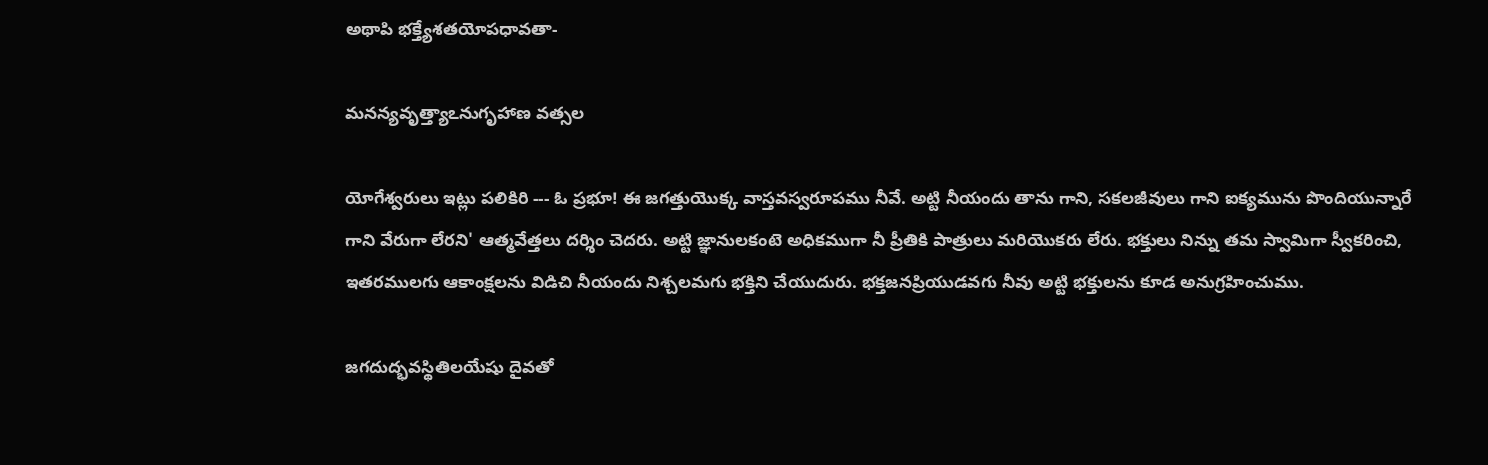అథాపి భక్త్యేశతయోపధావతా-

మనన్యవృత్త్యాఽనుగృహాణ వత్సల

యోగేశ్వరులు ఇట్లు పలికిరి --- ఓ ప్రభూ! ఈ జగత్తుయొక్క వాస్తవస్వరూపము నీవే. అట్టి నీయందు తాను గాని, సకలజీవులు గాని ఐక్యమును పొందియున్నారే గాని వేరుగా లేరని' ఆత్మవేత్తలు దర్శిం చెదరు. అట్టి జ్ఞానులకంటె అధికముగా నీ ప్రీతికి పాత్రులు మరియొకరు లేరు. భక్తులు నిన్ను తమ స్వామిగా స్వీకరించి, ఇతరములగు ఆకాంక్షలను విడిచి నీయందు నిశ్చలమగు భక్తిని చేయుదురు. భక్తజనప్రియుడవగు నీవు అట్టి భక్తులను కూడ అనుగ్రహించుము.

జగదుద్భవస్థితిలయేషు దైవతో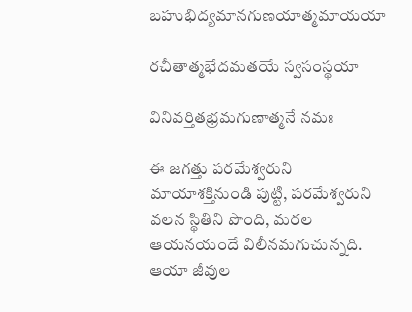బహుభిద్యమానగుణయాత్మమాయయా

రచీతాత్మభేదమతయే స్వసంస్థయా

వినివర్తితభ్రమగుణాత్మనే నమః

ఈ జగత్తు పరమేశ్వరుని మాయాశక్తినుండి పుట్టి, పరమేశ్వరుని వలన స్థితిని పొంది, మరల ఆయనయందే విలీనమగుచున్నది. ఆయా జీవుల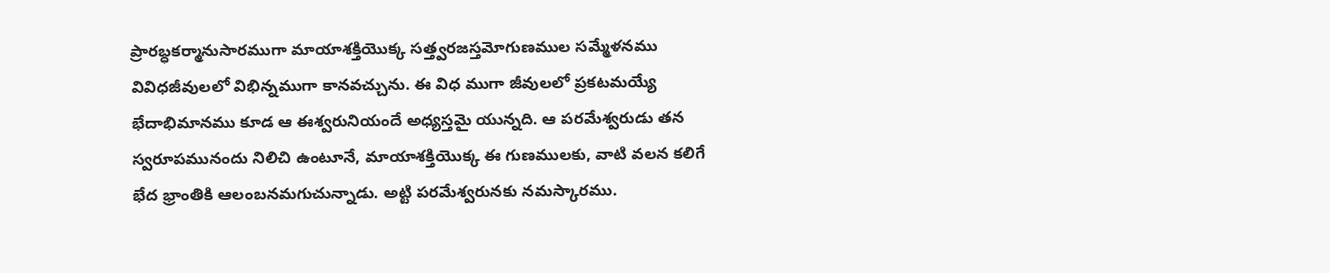ప్రారబ్ధకర్మానుసారముగా మాయాశక్తియొక్క సత్త్వరజస్తమోగుణముల సమ్మేళనము వివిధజీవులలో విభిన్నముగా కానవచ్చును. ఈ విధ ముగా జీవులలో ప్రకటమయ్యే భేదాభిమానము కూడ ఆ ఈశ్వరునియందే అధ్యస్తమై యున్నది. ఆ పరమేశ్వరుడు తన స్వరూపమునందు నిలిచి ఉంటూనే, మాయాశక్తియొక్క ఈ గుణములకు, వాటి వలన కలిగే భేద భ్రాంతికి ఆలంబనమగుచున్నాడు. అట్టి పరమేశ్వరునకు నమస్కారము.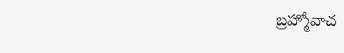బ్రహ్మోవాచ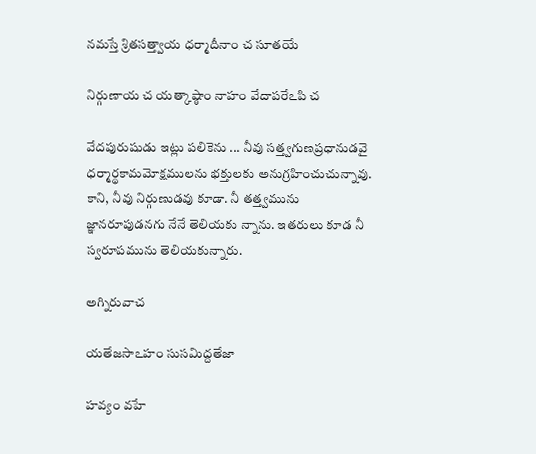నమస్తే శ్రితసత్త్వాయ ధర్మాదీనాం చ సూతయే

నిర్గుణాయ చ యత్కాష్ఠాం నాహం వేదాపరేఽపి చ

వేదపురుషుడు ఇట్లు పలికెను ... నీవు సత్త్వగుణప్రధానుడవై ధర్మార్థకామమోక్షములను భక్తులకు అనుగ్రహించుచున్నావు. కాని, నీవు నిర్గుణుడవు కూడా. నీ తత్త్వమును జ్ఞానరూపుడనగు నేనే తెలియకు న్నాను. ఇతరులు కూడ నీ స్వరూపమును తెలియకున్నారు.

అగ్నిరువాచ

యతేజసాఽహం సుసమిద్దతేజా

హవ్యం వహే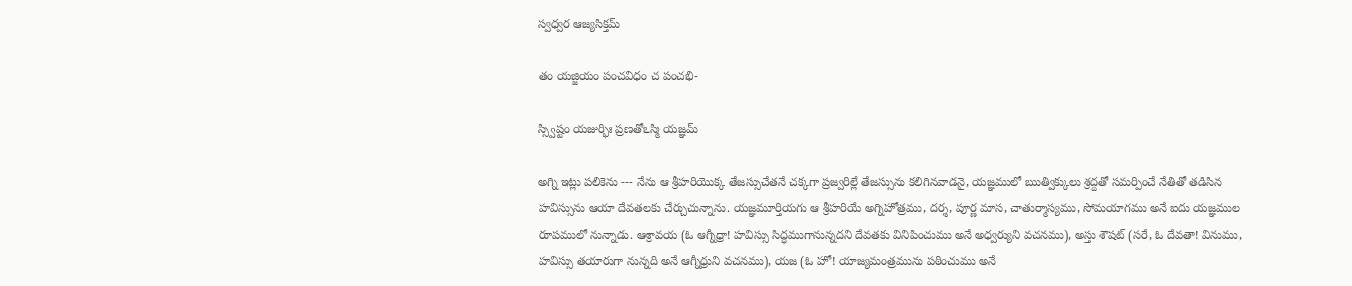స్వధ్వర ఆజ్యసిక్తమ్

తం యజ్జియం పంచవిధం చ పంచభి-

స్స్విష్టం యజుర్భిః ప్రణతోఽస్మి యజ్ఞమ్

అగ్ని ఇట్లు పలికెను --- నేను ఆ శ్రీహరియొక్క తేజస్సుచేతనే చక్కగా ప్రజ్వరిల్లే తేజస్సును కలిగినవాడనై, యజ్ఞములో ఋత్విక్కులు శ్రద్దతో సమర్పించే నేతితో తడిసిన హవిస్సును ఆయా దేవతలకు చేర్చుచున్నాను. యజ్ఞమూర్తియగు ఆ శ్రీహరియే అగ్నిహోత్రము, దర్శ, పూర్ణ మాస, చాతుర్మాస్యము, సోమయాగము అనే ఐదు యజ్ఞముల రూపములో నున్నాడు. ఆశ్రావయ (ఓ ఆగ్నీధ్రా! హవిస్సు సిద్ధముగానున్నదని దేవతకు వినిపించుము అనే అధ్వర్యుని వచనము), అస్తు శౌషట్ (సరే, ఓ దేవతా! వినుము, హవిస్సు తయారుగా నున్నది అనే ఆగ్నీధ్రుని వచనము), యజ (ఓ హో! యాజ్యమంత్రమును పఠించుము అనే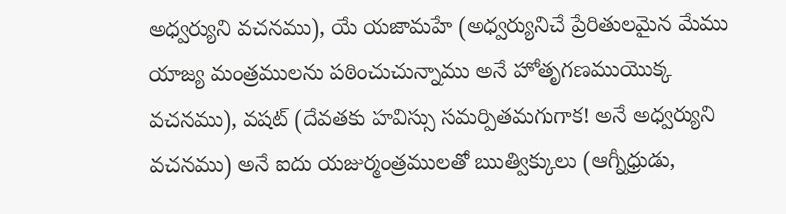అధ్వర్యుని వచనము), యే యజామహే (అధ్వర్యునిచే ప్రేరితులమైన మేము యాజ్య మంత్రములను పఠించుచున్నాము అనే హోతృగణముయొక్క వచనము), వషట్ (దేవతకు హవిస్సు సమర్పితమగుగాక! అనే అధ్వర్యుని వచనము) అనే ఐదు యజుర్మంత్రములతో ఋత్విక్కులు (ఆగ్నీధ్రుడు,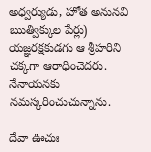అధ్వర్యుడు, హోత అనునవి ఋత్విక్కుల పేర్లు) యజ్ఞరక్షకుడగు ఆ శ్రీహరిని చక్కగా ఆరాధించెదరు. నేనాయనకు నమస్కరించుచున్నాను.

దేవా ఊచుః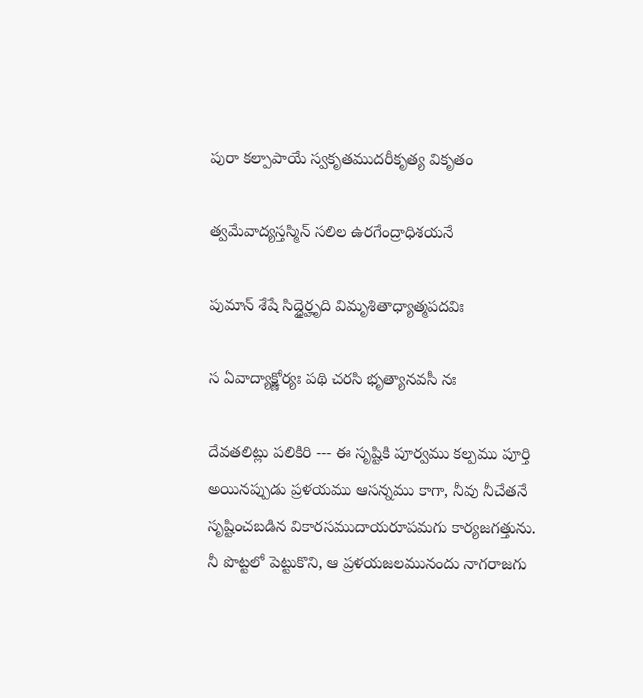పురా కల్పాపాయే స్వకృతముదరీకృత్య వికృతం

త్వమేవాద్యస్తస్మిన్ సలిల ఉరగేంద్రాధిశయనే

పుమాన్ శేషే సిద్ధైర్హృది విమృశితాధ్యాత్మపదవిః

స ఏవాద్యాక్ష్ణోర్యః పథి చరసి భృత్యానవసీ నః

దేవతలిట్లు పలికిరి --- ఈ సృష్టికి పూర్వము కల్పము పూర్తి అయినప్పుడు ప్రళయము ఆసన్నము కాగా, నీవు నీచేతనే సృష్టించబడిన వికారసముదాయరూపమగు కార్యజగత్తును. నీ పొట్టలో పెట్టుకొని, ఆ ప్రళయజలమునందు నాగరాజగు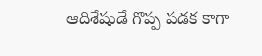ఆదిశేషుడే గొప్ప పడక కాగా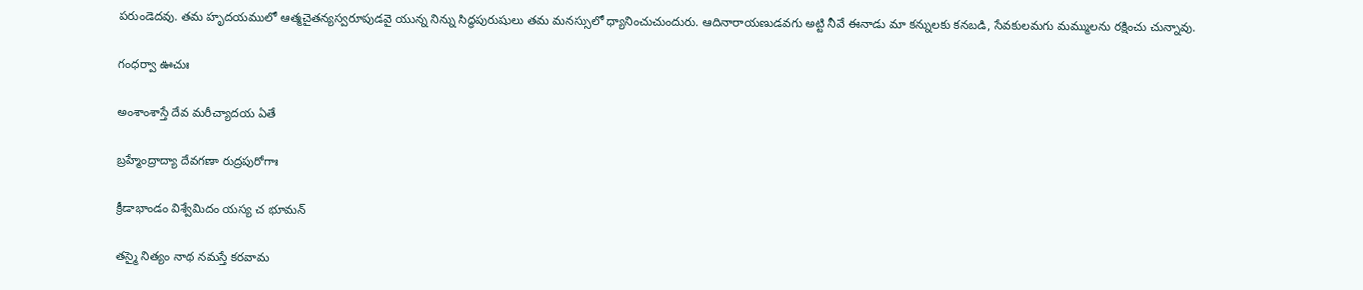పరుండెదవు. తమ హృదయములో ఆత్మచైతన్యస్వరూపుడవై యున్న నిన్ను సిద్ధపురుషులు తమ మనస్సులో ధ్యానించుచుందురు. ఆదినారాయణుడవగు అట్టి నీవే ఈనాడు మా కన్నులకు కనబడి, సేవకులమగు మమ్ములను రక్షించు చున్నావు.

గంధర్వా ఊచుః

అంశాంశాస్తే దేవ మరీచ్యాదయ ఏతే

బ్రహ్మేంద్రాద్యా దేవగణా రుద్రపురోగాః

క్రీడాభాండం విశ్వేమిదం యస్య చ భూమన్

తస్మై నిత్యం నాథ నమస్తే కరవామ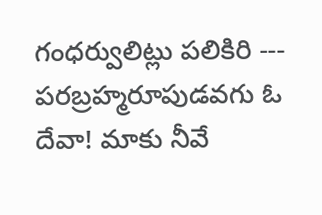గంధర్వులిట్లు పలికిరి --- పరబ్రహ్మరూపుడవగు ఓ దేవా! మాకు నీవే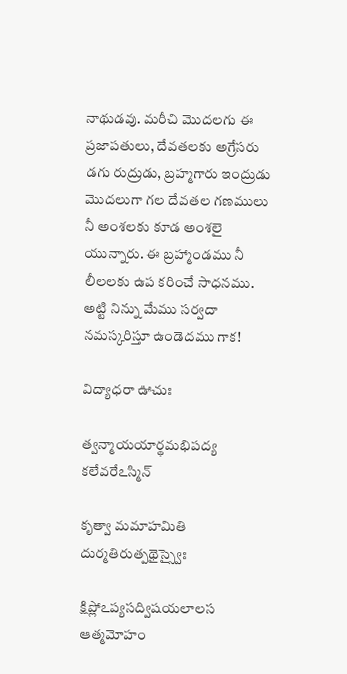నాథుడవు. మరీచి మొదలగు ఈ ప్రజాపతులు, దేవతలకు అగ్రేసరు డగు రుద్రుడు, బ్రహ్మగారు ఇంద్రుడు మొదలుగా గల దేవతల గణములు నీ అంశలకు కూడ అంశలై యున్నారు. ఈ బ్రహ్మాండము నీ లీలలకు ఉప కరించే సాధనము. అట్టి నిన్ను మేము సర్వదా నమస్కరిస్తూ ఉండెదము గాక!

విద్యాధరా ఊచుః

త్వన్మాయయార్థమభిపద్య కలేవరేఽస్మిన్

కృత్వా మమాహమితి దుర్మతిరుత్పథైస్స్వైః

క్షిప్లోఽప్యసద్విషయలాలస ఆత్మమోహం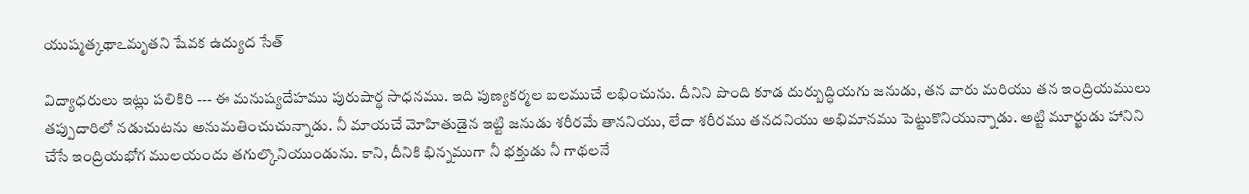యుష్మత్కథాఽమృతని షేవక ఉద్యుద సేత్

విద్యాధరులు ఇట్లు పలికిరి --- ఈ మనుష్యదేహము పురుషార్థ సాధనము. ఇది పుణ్యకర్మల బలముచే లభించును. దీనిని పొంది కూడ దుర్బుద్ధియగు జనుడు, తన వారు మరియు తన ఇంద్రియములు తప్పుదారిలో నడుచుటను అనుమతించుచున్నాడు. నీ మాయచే మోహితుడైన ఇట్టి జనుడు శరీరమే తాననియు, లేదా శరీరము తనదనియు అభిమానము పెట్టుకొనియున్నాడు. అట్టి మూర్ఖుడు హానిని చేసే ఇంద్రియభోగ ములయందు తగుల్కొనియుండును. కాని, దీనికి భిన్నముగా నీ భక్తుడు నీ గాథలనే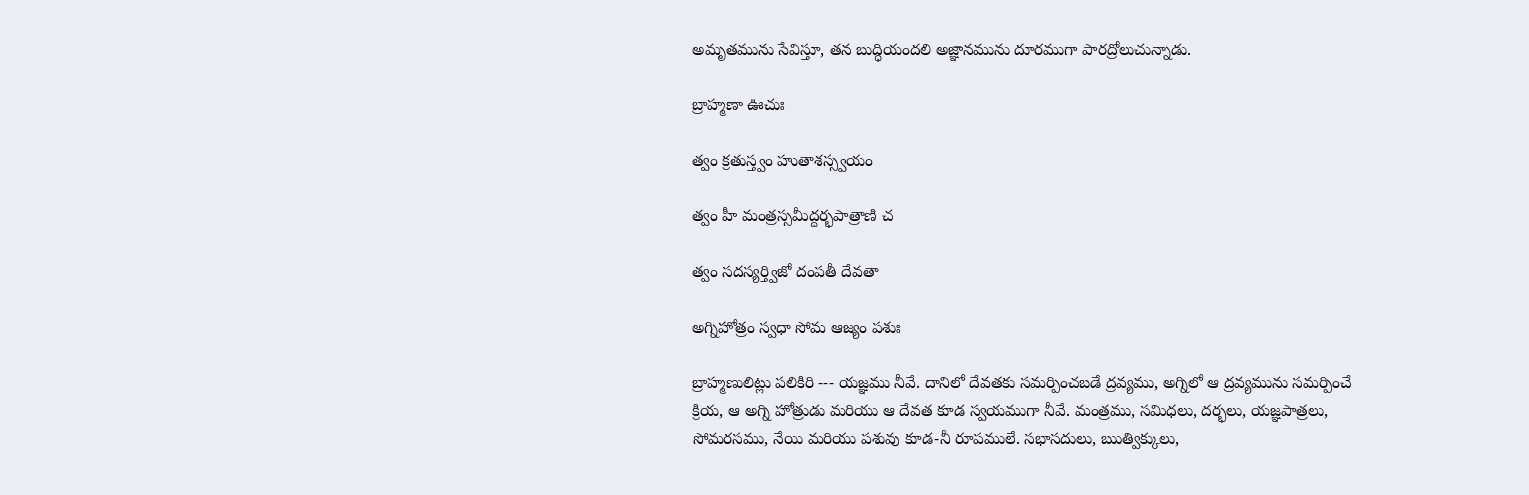అమృతమును సేవిస్తూ, తన బుద్ధియందలి అజ్ఞానమును దూరముగా పారద్రోలుచున్నాడు.

బ్రాహ్మణా ఊచుః

త్వం క్రతుస్త్వం హుతాశస్స్వయం

త్వం హీ మంత్రస్సమీద్దర్భపాత్రాణి చ

త్వం సదస్యర్త్విజో దంపతీ దేవతా

అగ్నిహోత్రం స్వధా సోమ ఆజ్యం పశుః

బ్రాహ్మణులిట్లు పలికిరి --- యజ్ఞము నీవే. దానిలో దేవతకు సమర్పించబడే ద్రవ్యము, అగ్నిలో ఆ ద్రవ్యమును సమర్పించే క్రియ, ఆ అగ్ని హోత్రుడు మరియు ఆ దేవత కూడ స్వయముగా నీవే. మంత్రము, సమిధలు, దర్భలు, యజ్ఞపాత్రలు, సోమరసము, నేయి మరియు పశువు కూడ-నీ రూపములే. సభాసదులు, ఋత్విక్కులు,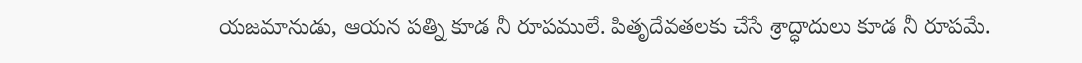యజమానుడు, ఆయన పత్ని కూడ నీ రూపములే. పితృదేవతలకు చేసే శ్రాద్ధాదులు కూడ నీ రూపమే.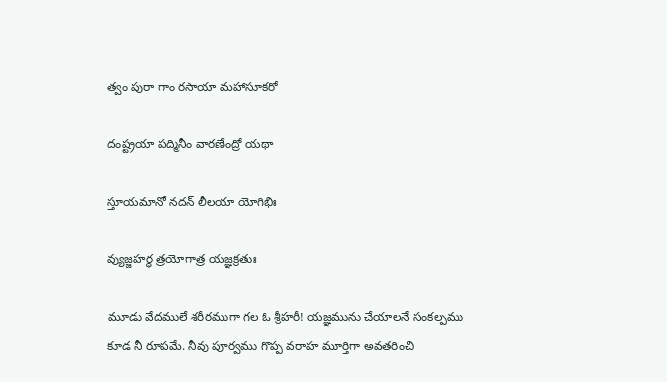త్వం పురా గాం రసాయా మహాసూకరో

దంష్ట్రయా పద్మినీం వారణేంద్రో యథా

స్తూయమానో నదన్ లీలయా యోగిభిః

వ్యుజ్జహర్ధ త్రయోగాత్ర యజ్ఞక్రతుః

మూడు వేదములే శరీరముగా గల ఓ శ్రీహరీ! యజ్ఞమును చేయాలనే సంకల్పము కూడ నీ రూపమే. నీవు పూర్వము గొప్ప వరాహ మూర్తిగా అవతరించి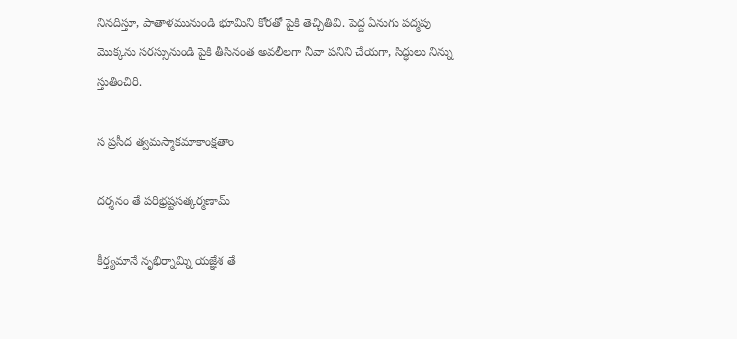నినదిస్తూ, పాతాళమునుండి భూమిని కోరతో పైకి తెచ్చితివి. పెద్ద ఏనుగు పద్మపు మొక్కను సరస్సునుండి పైకి తీసినంత అవలీలగా నీవా పనిని చేయగా, సిద్ధులు నిన్ను స్తుతించిరి.

స ప్రసీద త్వమస్మాకమాకాంక్షతాం

దర్శనం తే పరిభ్రష్టసత్కర్మణామ్

కీర్త్యమానే నృభిర్నామ్ని యజ్ఞేశ తే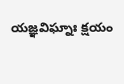యజ్ఞవిఘ్నాః క్షయం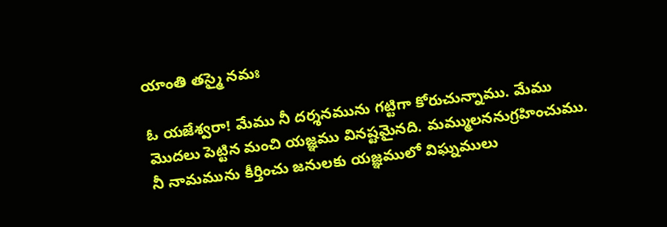యాంతి తస్మై నమః

ఓ యజేశ్వరా! మేము నీ దర్శనమును గట్టిగా కోరుచున్నాము. మేము మొదలు పెట్టిన మంచి యజ్ఞము వినష్టమైనది. మమ్ములననుగ్రహించుము. నీ నామమును కీర్తించు జనులకు యజ్ఞములో విఘ్నములు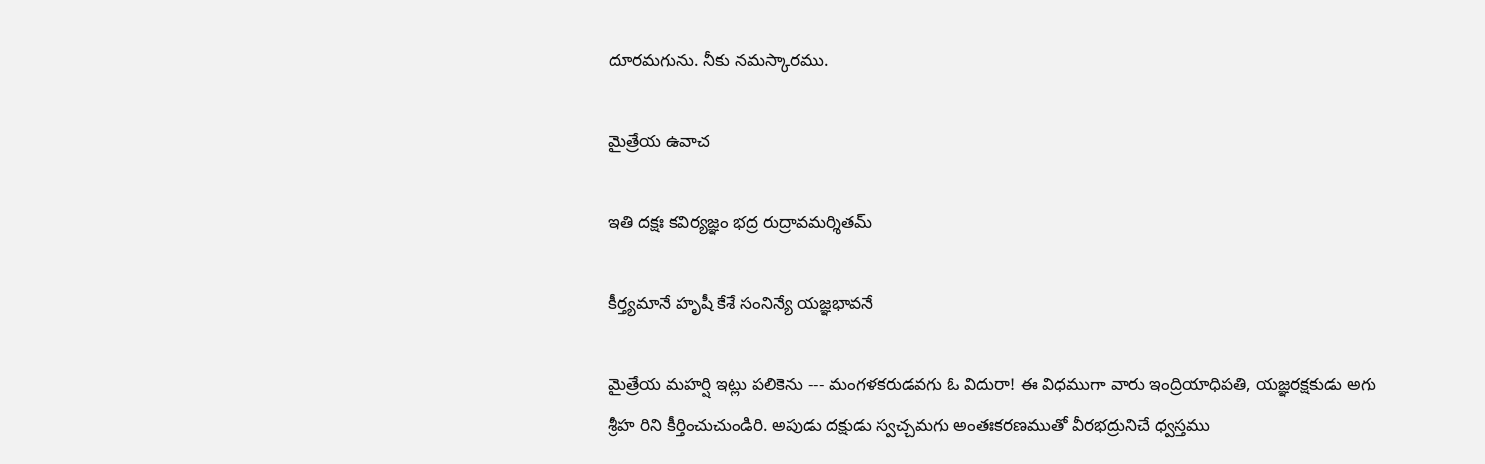దూరమగును. నీకు నమస్కారము.

మైత్రేయ ఉవాచ

ఇతి దక్షః కవిర్యజ్ఞం భద్ర రుద్రావమర్శితమ్

కీర్త్యమానే హృషీ కేశే సంనిన్యే యజ్ఞభావనే

మైత్రేయ మహర్షి ఇట్లు పలికెను --- మంగళకరుడవగు ఓ విదురా! ఈ విధముగా వారు ఇంద్రియాధిపతి, యజ్ఞరక్షకుడు అగు శ్రీహ రిని కీర్తించుచుండిరి. అపుడు దక్షుడు స్వచ్చమగు అంతఃకరణముతో వీరభద్రునిచే ధ్వస్తము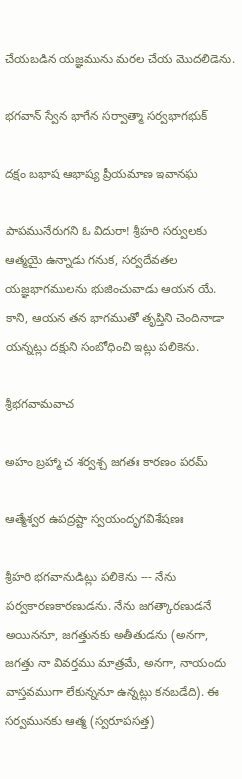చేయబడిన యజ్ఞమును మరల చేయ మొదలిడెను.

భగవాన్ స్వేన భాగేన సర్వాత్మా సర్వభాగభుక్

దక్షం బభాష ఆభాష్య ప్రీయమాణ ఇవానఘ

పాపమునేరుగని ఓ విదురా! శ్రీహరి సర్వులకు ఆత్మయై ఉన్నాడు గనుక, సర్వదేవతల యజ్ఞభాగములను భుజించువాడు ఆయన యే. కాని, ఆయన తన భాగముతో తృప్తిని చెందినాడా యన్నట్లు దక్షుని సంబోధించి ఇట్లు పలికెను.

శ్రీభగవామవాచ

అహం బ్రహ్మా చ శర్వశ్చ జగతః కారణం పరమ్

ఆత్మేశ్వర ఉపద్రష్టా స్వయందృగవిశేషణః

శ్రీహరి భగవానుడిట్లు పలికెను --- నేను పర్వకారణకారణుడను. నేను జగత్కారణుడనే అయిననూ, జగత్తునకు అతీతుడను (అనగా, జగత్తు నా వివర్తము మాత్రమే, అనగా, నాయందు వాస్తవముగా లేకున్ననూ ఉన్నట్లు కనబడేది). ఈ సర్వమునకు ఆత్మ (స్వరూపసత్త)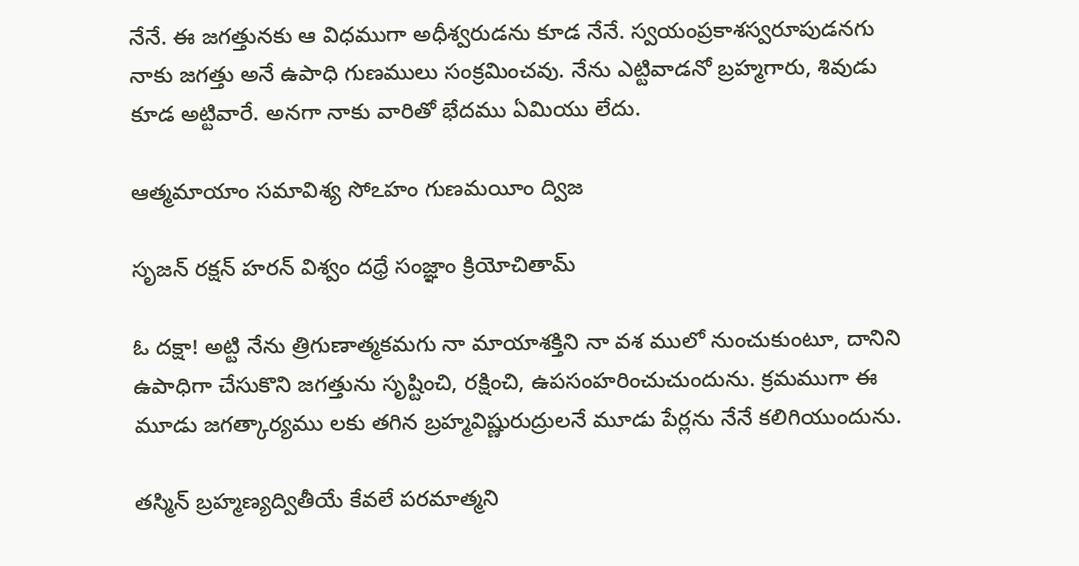నేనే. ఈ జగత్తునకు ఆ విధముగా అధీశ్వరుడను కూడ నేనే. స్వయంప్రకాశస్వరూపుడనగు నాకు జగత్తు అనే ఉపాధి గుణములు సంక్రమించవు. నేను ఎట్టివాడనో బ్రహ్మగారు, శివుడు కూడ అట్టివారే. అనగా నాకు వారితో భేదము ఏమియు లేదు.

ఆత్మమాయాం సమావిశ్య సోఽహం గుణమయీం ద్విజ

సృజన్ రక్షన్ హరన్ విశ్వం దధ్రే సంజ్ఞాం క్రియోచితామ్

ఓ దక్షా! అట్టి నేను త్రిగుణాత్మకమగు నా మాయాశక్తిని నా వశ ములో నుంచుకుంటూ, దానిని ఉపాధిగా చేసుకొని జగత్తును సృష్టించి, రక్షించి, ఉపసంహరించుచుందును. క్రమముగా ఈ మూడు జగత్కార్యము లకు తగిన బ్రహ్మవిష్ణురుద్రులనే మూడు పేర్లను నేనే కలిగియుందును.

తస్మిన్ బ్రహ్మణ్యద్వితీయే కేవలే పరమాత్మని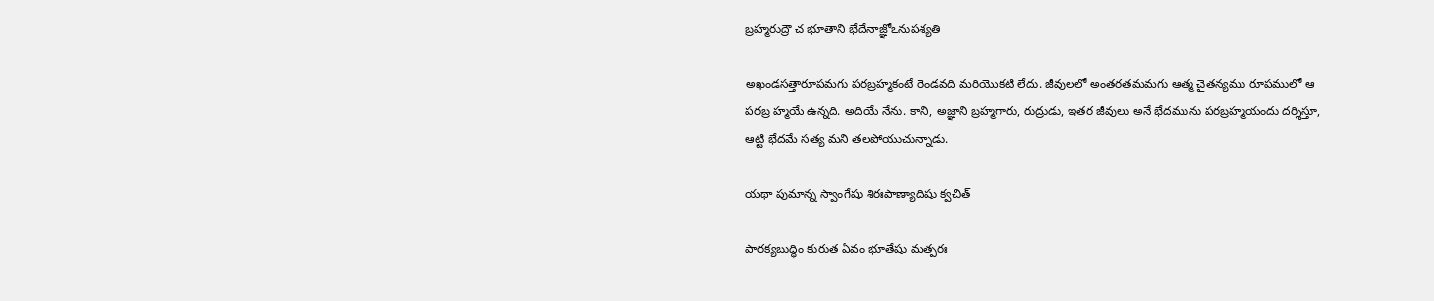బ్రహ్మరుద్రౌ చ భూతాని భేదేనాజ్ఞోఽనుపశ్యతి

అఖండసత్తారూపమగు పరబ్రహ్మకంటే రెండవది మరియొకటి లేదు. జీవులలో అంతరతమమగు ఆత్మ చైతన్యము రూపములో ఆ పరబ్ర హ్మయే ఉన్నది. అదియే నేను. కాని, అజ్ఞాని బ్రహ్మగారు, రుద్రుడు, ఇతర జీవులు అనే భేదమును పరబ్రహ్మయందు దర్శిస్తూ, ఆట్టి భేదమే సత్య మని తలపోయుచున్నాడు.

యథా పుమాన్న స్వాంగేషు శిరఃపాణ్యాదిషు క్వచిత్

పారక్యబుద్ధిం కురుత ఏవం భూతేషు మత్పరః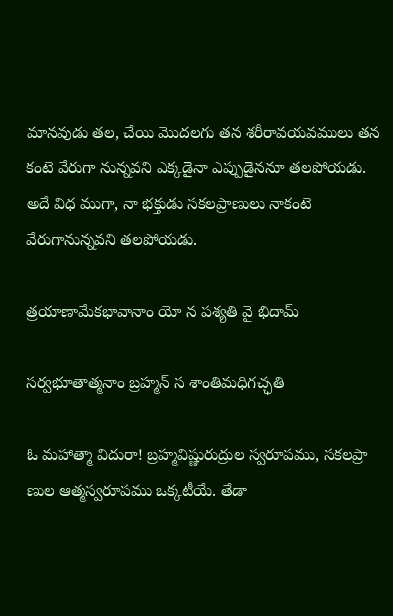మానవుడు తల, చేయి మొదలగు తన శరీరావయవములు తన కంటె వేరుగా నున్నవని ఎక్కడైనా ఎప్పుడైననూ తలపోయడు. అదే విధ ముగా, నా భక్తుడు సకలప్రాణులు నాకంటె వేరుగానున్నవని తలపోయడు.

త్రయాణామేకభావానాం యో న పశ్యతి వై భిదామ్

సర్వభూతాత్మనాం బ్రహ్మన్ స శాంతిమధిగచ్ఛతి

ఓ మహాత్మా విదురా! బ్రహ్మవిష్ణురుద్రుల స్వరూపము, సకలప్రా ణుల ఆత్మస్వరూపము ఒక్కటీయే. తేడా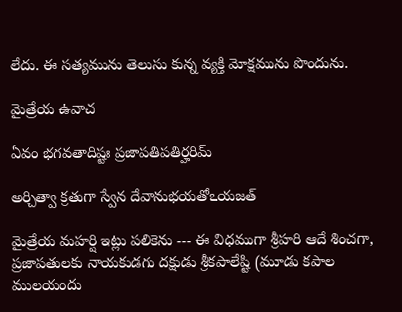లేదు. ఈ సత్యమును తెలుసు కున్న వ్యక్తి మోక్షమును పొందును.

మైత్రేయ ఉవాచ

ఏవం భగవతాదిష్టః ప్రజాపతిపతిర్హరిమ్

అర్చిత్వా క్రతుగా స్వేన దేవానుభయతోఽయజత్

మైత్రేయ మహర్షి ఇట్లు పలికెను --- ఈ విధముగా శ్రీహరి ఆదే శించగా, ప్రజాపతులకు నాయకుడగు దక్షుడు శ్రీకపాలేష్టి (మూడు కపాల ములయందు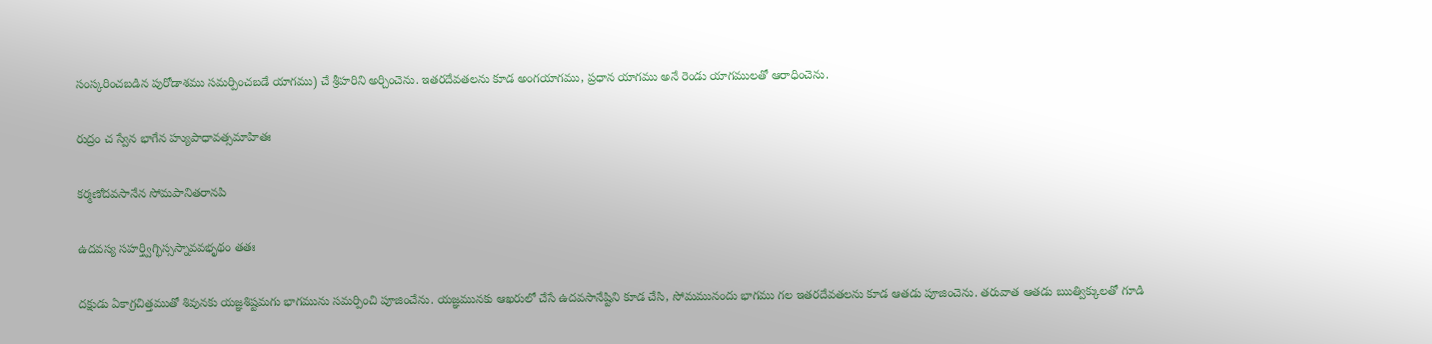సంస్కరించబడిన పురోడాశము సమర్పించబడే యాగము) చే శ్రీహరిని అర్చించెను. ఇతరదేవతలను కూడ అంగయాగము, ప్రధాన యాగము అనే రెండు యాగములతో ఆరాధించెను.

రుద్రం చ స్వేన భాగేన హ్యుపాధావత్సమాహితః

కర్మణోదవసానేన సోమపానితరానపి

ఉదవస్య సహర్త్విగ్భిస్సస్నావవభృథం తతః

దక్షుడు ఏకాగ్రచిత్తముతో శివునకు యజ్ఞశిష్టమగు భాగమును సమర్పించి పూజించేను. యజ్ఞమునకు ఆఖరులో చేసే ఉదవసానేష్టిని కూడ చేసి, సోమమునందు భాగము గల ఇతరదేవతలను కూడ ఆతడు పూజించెను. తరువాత ఆతడు ఋత్విక్కులతో గూడి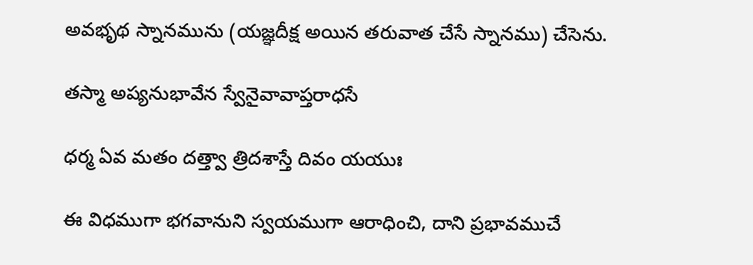అవభృథ స్నానమును (యజ్ఞదీక్ష అయిన తరువాత చేసే స్నానము) చేసెను.

తస్మా అప్యనుభావేన స్వేనైవావాప్తరాధసే

ధర్మ ఏవ మతం దత్త్వా త్రిదశాస్తే దివం యయుః

ఈ విధముగా భగవానుని స్వయముగా ఆరాధించి, దాని ప్రభావముచే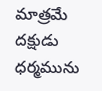మాత్రమే దక్షుడు ధర్మమును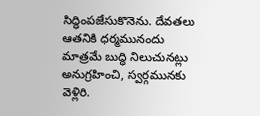సిద్ధింపజేసుకొనెను. దేవతలు ఆతనికి ధర్మమునందు మాత్రమే బుద్ధి నిలుచునట్లు అనుగ్రహించి, స్వర్గమునకు వెళ్లిరి.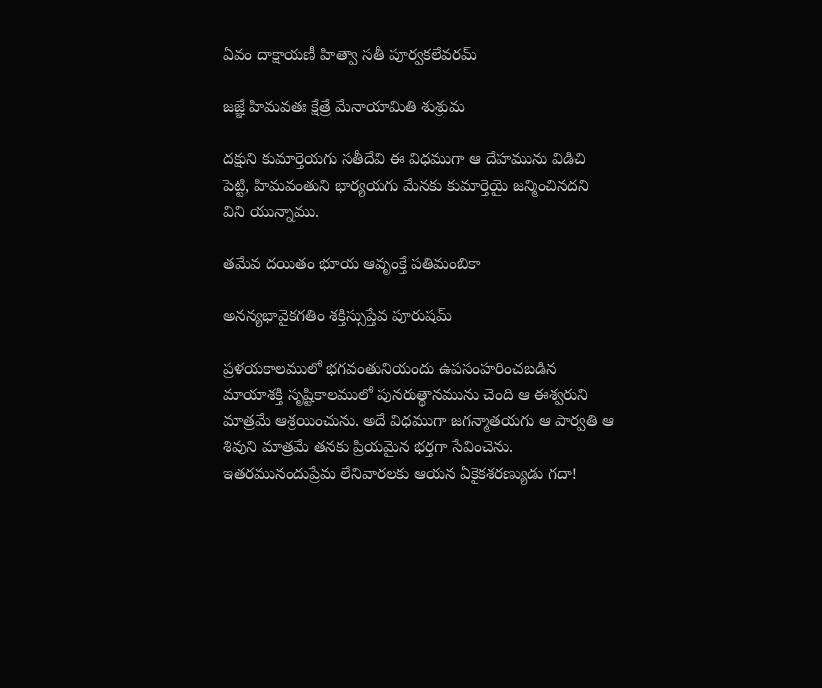ఏవం దాక్షాయణీ హిత్వా సతీ పూర్వకలేవరమ్

జజ్ఞే హిమవతః క్షేత్రే మేనాయామితి శుశ్రుమ

దక్షుని కుమార్తెయగు సతీదేవి ఈ విధముగా ఆ దేహమును విడిచి పెట్టి, హిమవంతుని భార్యయగు మేనకు కుమార్తెయై జన్మించినదని విని యున్నాము.

తమేవ దయితం భూయ ఆవృంక్తే పతిమంబికా

అనన్యభావైకగతిం శక్తిస్సుప్తేవ పూరుషమ్

ప్రళయకాలములో భగవంతునియందు ఉపసంహరించబడిన మాయాశక్తి సృష్టికాలములో పునరుత్థానమును చెంది ఆ ఈశ్వరుని మాత్రమే ఆశ్రయించును. అదే విధముగా జగన్మాతయగు ఆ పార్వతి ఆ శివుని మాత్రమే తనకు ప్రియమైన భర్తగా సేవించెను. ఇతరమునందుప్రేమ లేనివారలకు ఆయన ఏకైకశరణ్యుడు గదా!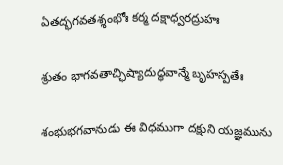ఏతద్భగవతశ్శంభోః కర్మ దక్షాధ్వరద్రుహః

శ్రుతం భాగవతాచ్ఛిష్యాదుద్ధవాన్మే బృహస్పతేః

శంభుభగవానుడు ఈ విధముగా దక్షుని యజ్ఞమును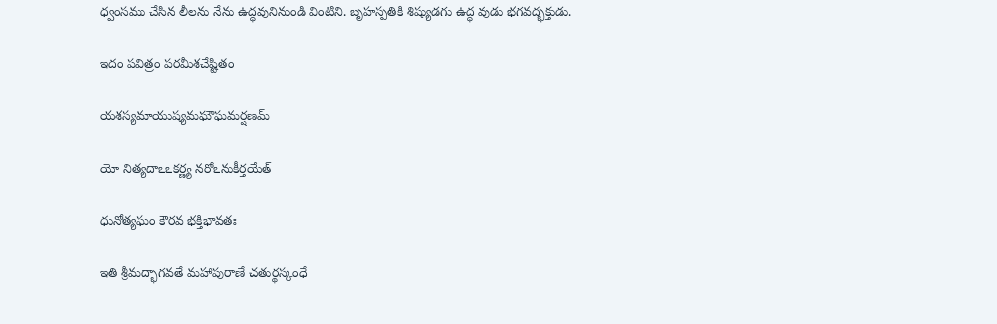ధ్వంసము చేసిన లీలను నేను ఉద్ధవునినుండి వింటిని. బృహస్పతికి శిష్యుడగు ఉద్ధ వుడు భగవద్భక్తుడు.

ఇదం పవిత్రం పరమీశచేష్టితం

యశస్యమాయుష్యమఘౌఘమర్షణమ్

యో నిత్యదాఽఽకర్ణ్య నరోఽనుకీర్తయేత్

ధునోత్యఘం కౌరవ భక్తిభావతః

ఇతి శ్రీమద్భాగవతే మహాపురాణే చతుర్థస్కంధే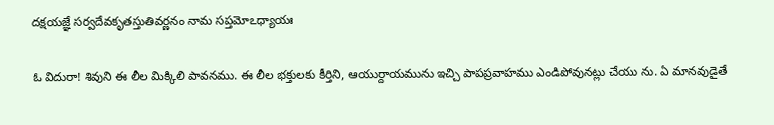దక్షయజ్ఞే సర్వదేవకృతస్తుతివర్ణనం నామ సప్తమోఽధ్యాయః

ఓ విదురా! శివుని ఈ లీల మిక్కిలి పావనము. ఈ లీల భక్తులకు కీర్తిని, ఆయుర్దాయమును ఇచ్చి పాపప్రవాహము ఎండిపోవునట్లు చేయు ను. ఏ మానవుడైతే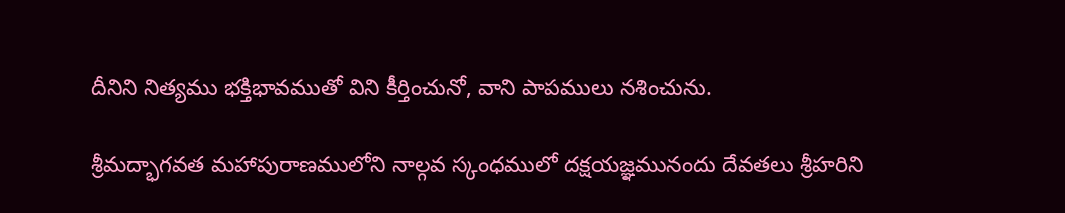దీనిని నిత్యము భక్తిభావముతో విని కీర్తించునో, వాని పాపములు నశించును.

శ్రీమద్భాగవత మహాపురాణములోని నాల్గవ స్కంధములో దక్షయజ్ఞమునందు దేవతలు శ్రీహరిని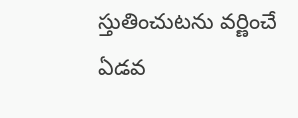స్తుతించుటను వర్ణించే ఏడవ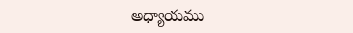అధ్యాయము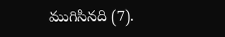ముగిసినది (7).